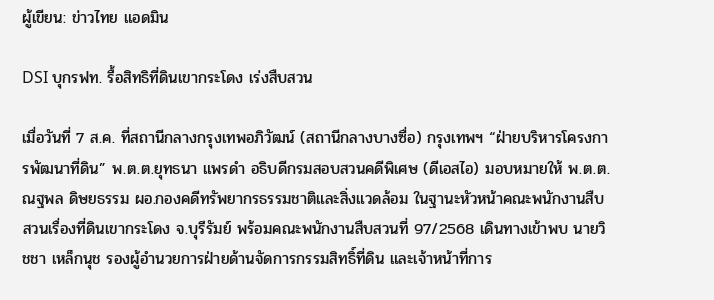ผู้เขียน: ข่าวไทย แอดมิน

DSI บุกรฟท. รื้อสิทธิที่ดินเขากระโดง เร่งสืบสวน

เมื่อวันที่ 7 ส.ค. ที่สถานีกลางกรุงเทพอภิวัฒน์ (สถานีกลางบางซื่อ) กรุงเทพฯ “ฝ่ายบริหารโครงการพัฒนาที่ดิน” พ.ต.ต.ยุทธนา แพรดำ อธิบดีกรมสอบสวนคดีพิเศษ (ดีเอสไอ) มอบหมายให้ พ.ต.ต.ณฐพล ดิษยธรรม ผอ.กองคดีทรัพยากรธรรมชาติและสิ่งแวดล้อม ในฐานะหัวหน้าคณะพนักงานสืบสวนเรื่องที่ดินเขากระโดง จ.บุรีรัมย์ พร้อมคณะพนักงานสืบสวนที่ 97/2568 เดินทางเข้าพบ นายวิชชา เหล็กนุช รองผู้อำนวยการฝ่ายด้านจัดการกรรมสิทธิ์ที่ดิน และเจ้าหน้าที่การ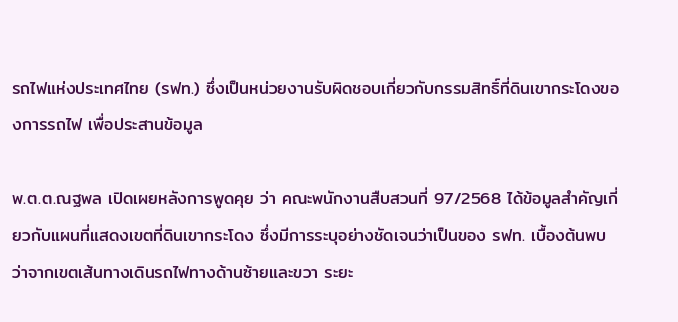รถไฟแห่งประเทศไทย (รฟท.) ซึ่งเป็นหน่วยงานรับผิดชอบเกี่ยวกับกรรมสิทธิ์ที่ดินเขากระโดงของการรถไฟ เพื่อประสานข้อมูล

พ.ต.ต.ณฐพล เปิดเผยหลังการพูดคุย ว่า คณะพนักงานสืบสวนที่ 97/2568 ได้ข้อมูลสำคัญเกี่ยวกับแผนที่แสดงเขตที่ดินเขากระโดง ซึ่งมีการระบุอย่างชัดเจนว่าเป็นของ รฟท. เบื้องต้นพบว่าจากเขตเส้นทางเดินรถไฟทางด้านซ้ายและขวา ระยะ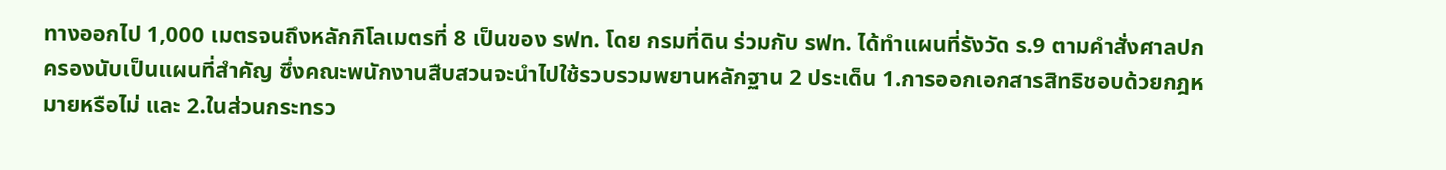ทางออกไป 1,000 เมตรจนถึงหลักกิโลเมตรที่ 8 เป็นของ รฟท. โดย กรมที่ดิน ร่วมกับ รฟท. ได้ทำแผนที่รังวัด ร.9 ตามคำสั่งศาลปกครองนับเป็นแผนที่สำคัญ ซึ่งคณะพนักงานสืบสวนจะนำไปใช้รวบรวมพยานหลักฐาน 2 ประเด็น 1.การออกเอกสารสิทธิชอบด้วยกฎหมายหรือไม่ และ 2.ในส่วนกระทรว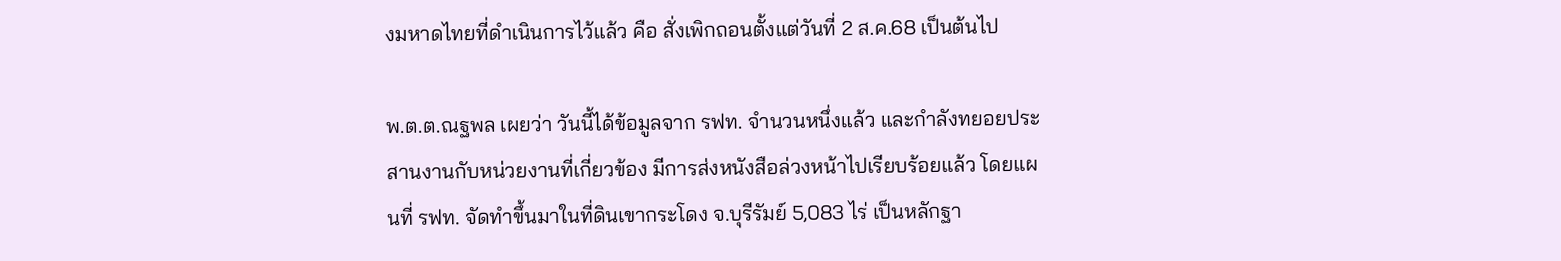งมหาดไทยที่ดำเนินการไว้แล้ว คือ สั่งเพิกถอนตั้งแต่วันที่ 2 ส.ค.68 เป็นต้นไป

พ.ต.ต.ณฐพล เผยว่า วันนี้ได้ข้อมูลจาก รฟท. จำนวนหนึ่งแล้ว และกำลังทยอยประสานงานกับหน่วยงานที่เกี่ยวข้อง มีการส่งหนังสือล่วงหน้าไปเรียบร้อยแล้ว โดยแผนที่ รฟท. จัดทำขึ้นมาในที่ดินเขากระโดง จ.บุรีรัมย์ 5,083 ไร่ เป็นหลักฐา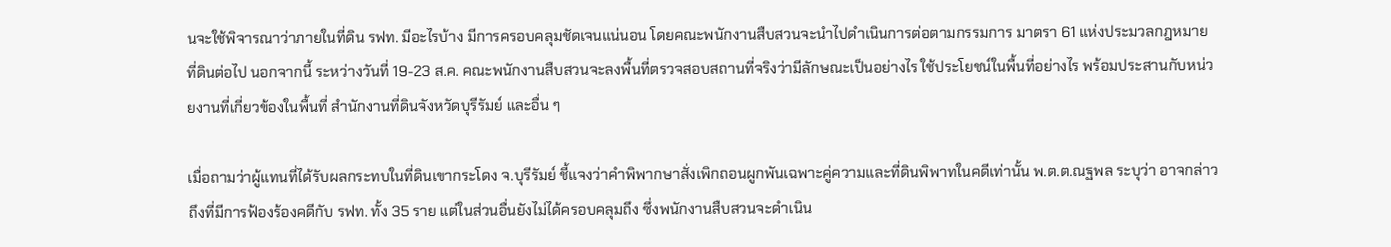นจะใช้พิจารณาว่าภายในที่ดิน รฟท. มีอะไรบ้าง มีการครอบคลุมชัดเจนแน่นอน โดยคณะพนักงานสืบสวนจะนำไปดำเนินการต่อตามกรรมการ มาตรา 61 แห่งประมวลกฎหมายที่ดินต่อไป นอกจากนี้ ระหว่างวันที่ 19-23 ส.ค. คณะพนักงานสืบสวนจะลงพื้นที่ตรวจสอบสถานที่จริงว่ามีลักษณะเป็นอย่างไร ใช้ประโยชน์ในพื้นที่อย่างไร พร้อมประสานกับหน่วยงานที่เกี่ยวข้องในพื้นที่ สำนักงานที่ดินจังหวัดบุรีรัมย์ และอื่น ๆ

เมื่อถามว่าผู้แทนที่ได้รับผลกระทบในที่ดินเขากระโดง จ.บุรีรัมย์ ชี้แจงว่าคำพิพากษาสั่งเพิกถอนผูกพันเฉพาะคู่ความและที่ดินพิพาทในคดีเท่านั้น พ.ต.ต.ณฐพล ระบุว่า อาจกล่าวถึงที่มีการฟ้องร้องคดีกับ รฟท. ทั้ง 35 ราย แต่ในส่วนอื่นยังไม่ได้ครอบคลุมถึง ซึ่งพนักงานสืบสวนจะดำเนิน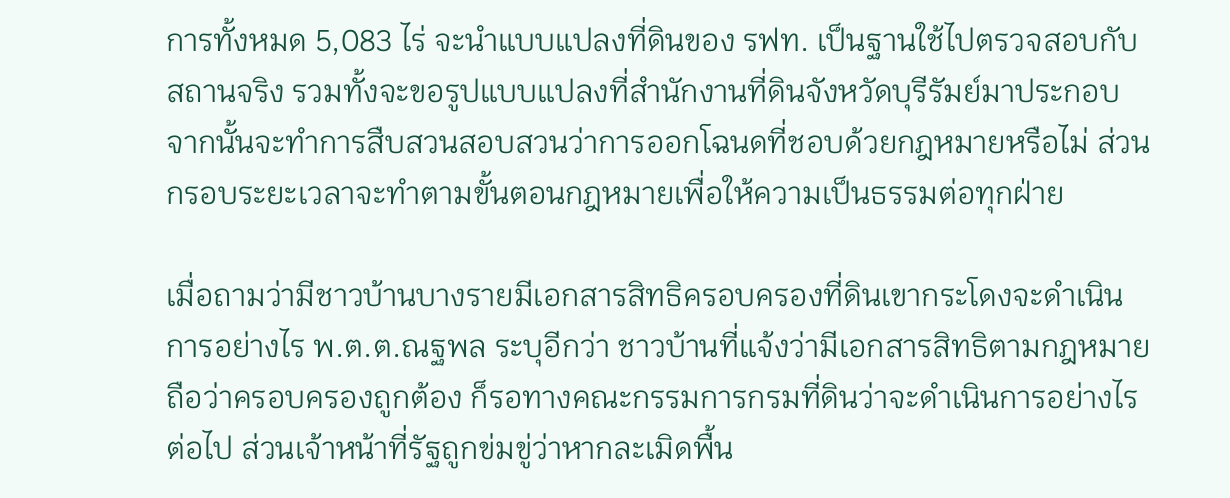การทั้งหมด 5,083 ไร่ จะนำแบบแปลงที่ดินของ รฟท. เป็นฐานใช้ไปตรวจสอบกับสถานจริง รวมทั้งจะขอรูปแบบแปลงที่สำนักงานที่ดินจังหวัดบุรีรัมย์มาประกอบ จากนั้นจะทำการสืบสวนสอบสวนว่าการออกโฉนดที่ชอบด้วยกฎหมายหรือไม่ ส่วนกรอบระยะเวลาจะทำตามขั้นตอนกฎหมายเพื่อให้ความเป็นธรรมต่อทุกฝ่าย

เมื่อถามว่ามีชาวบ้านบางรายมีเอกสารสิทธิครอบครองที่ดินเขากระโดงจะดำเนินการอย่างไร พ.ต.ต.ณฐพล ระบุอีกว่า ชาวบ้านที่แจ้งว่ามีเอกสารสิทธิตามกฎหมายถือว่าครอบครองถูกต้อง ก็รอทางคณะกรรมการกรมที่ดินว่าจะดำเนินการอย่างไรต่อไป ส่วนเจ้าหน้าที่รัฐถูกข่มขู่ว่าหากละเมิดพื้น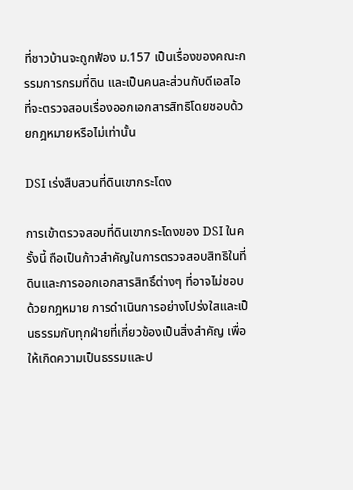ที่ชาวบ้านจะถูกฟ้อง ม.157 เป็นเรื่องของคณะกรรมการกรมที่ดิน และเป็นคนละส่วนกับดีเอสไอที่จะตรวจสอบเรื่องออกเอกสารสิทธิโดยชอบด้วยกฎหมายหรือไม่เท่านั้น

DSI เร่งสืบสวนที่ดินเขากระโดง

การเข้าตรวจสอบที่ดินเขากระโดงของ DSI ในครั้งนี้ ถือเป็นก้าวสำคัญในการตรวจสอบสิทธิในที่ดินและการออกเอกสารสิทธิ์ต่างๆ ที่อาจไม่ชอบด้วยกฎหมาย การดำเนินการอย่างโปร่งใสและเป็นธรรมกับทุกฝ่ายที่เกี่ยวข้องเป็นสิ่งสำคัญ เพื่อให้เกิดความเป็นธรรมและป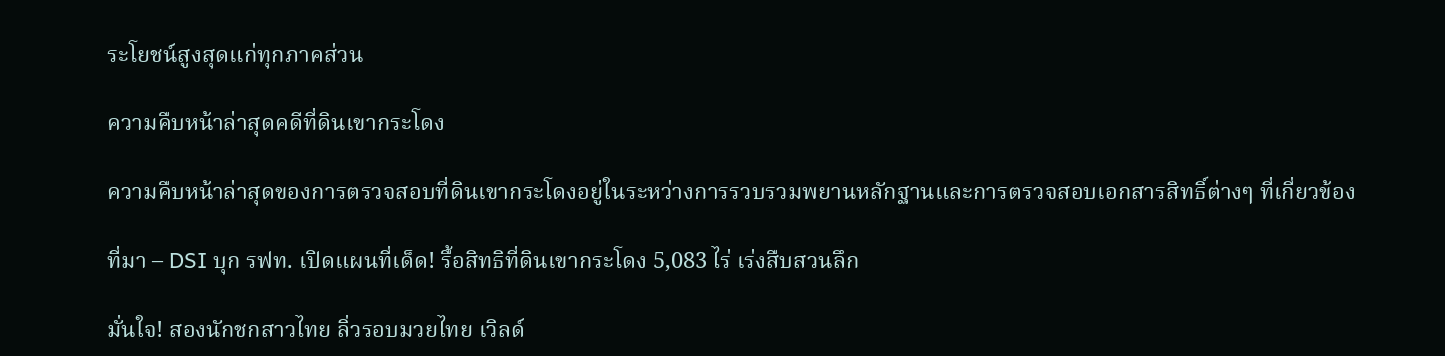ระโยชน์สูงสุดแก่ทุกภาคส่วน

ความคืบหน้าล่าสุดคดีที่ดินเขากระโดง

ความคืบหน้าล่าสุดของการตรวจสอบที่ดินเขากระโดงอยู่ในระหว่างการรวบรวมพยานหลักฐานและการตรวจสอบเอกสารสิทธิ์ต่างๆ ที่เกี่ยวข้อง

ที่มา – DSI บุก รฟท. เปิดแผนที่เด็ด! รื้อสิทธิที่ดินเขากระโดง 5,083 ไร่ เร่งสืบสวนลึก

มั่นใจ! สองนักชกสาวไทย ลิ่วรอบมวยไทย เวิลด์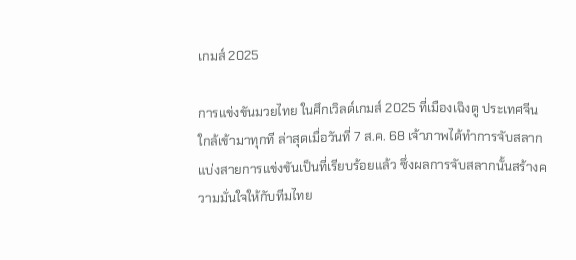เกมส์ 2025

การแข่งขันมวยไทย ในศึกเวิลด์เกมส์ 2025 ที่เมืองเฉิงตู ประเทศจีน ใกล้เข้ามาทุกที ล่าสุดเมื่อวันที่ 7 ส.ค. 68 เจ้าภาพได้ทำการจับสลากแบ่งสายการแข่งขันเป็นที่เรียบร้อยแล้ว ซึ่งผลการจับสลากนั้นสร้างความมั่นใจให้กับทีมไทย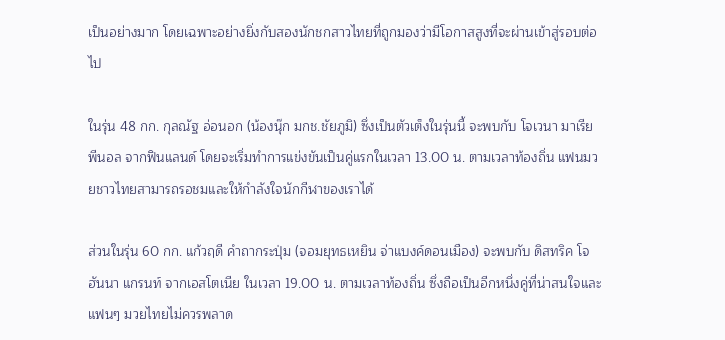เป็นอย่างมาก โดยเฉพาะอย่างยิ่งกับสองนักชกสาวไทยที่ถูกมองว่ามีโอกาสสูงที่จะผ่านเข้าสู่รอบต่อไป

ในรุ่น 48 กก. กุลณัฐ อ่อนอก (น้องนุ๊ก มกช.ชัยภูมิ) ซึ่งเป็นตัวเต็งในรุ่นนี้ จะพบกับ โจเวนา มาเรีย พีนอล จากฟินแลนด์ โดยจะเริ่มทำการแข่งขันเป็นคู่แรกในเวลา 13.00 น. ตามเวลาท้องถิ่น แฟนมวยชาวไทยสามารถรอชมและให้กำลังใจนักกีฬาของเราได้

ส่วนในรุ่น 60 กก. แก้วฤดี คำถากระปุ่ม (จอมยุทธเหยิน จ่าแบงค์ดอนเมือง) จะพบกับ ดิสทริค โจฮันนา แกรนท์ จากเอสโตเนีย ในเวลา 19.00 น. ตามเวลาท้องถิ่น ซึ่งถือเป็นอีกหนึ่งคู่ที่น่าสนใจและแฟนๆ มวยไทยไม่ควรพลาด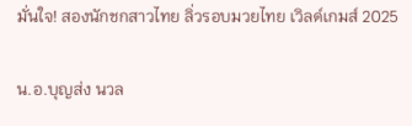มั่นใจ! สองนักชกสาวไทย ลิ่วรอบมวยไทย เวิลด์เกมส์ 2025

น.อ.บุญส่ง นวล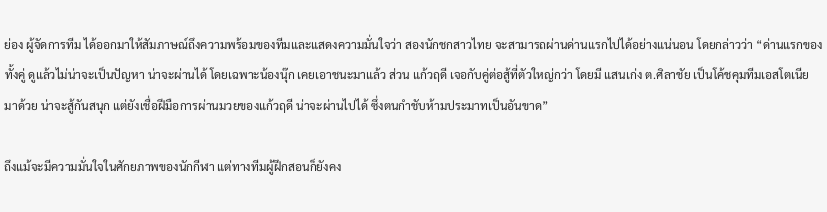ย่อง ผู้จัดการทีม ได้ออกมาให้สัมภาษณ์ถึงความพร้อมของทีมและแสดงความมั่นใจว่า สองนักชกสาวไทย จะสามารถผ่านด่านแรกไปได้อย่างแน่นอน โดยกล่าวว่า “ด่านแรกของทั้งคู่ ดูแล้วไม่น่าจะเป็นปัญหา น่าจะผ่านได้ โดยเฉพาะน้องนุ๊ก เคยเอาชนะมาแล้ว ส่วน แก้วฤดี เจอกับคู่ต่อสู้ที่ตัวใหญ่กว่า โดยมี แสนเก่ง ต.ศิลาชัย เป็นโค้ชคุมทีมเอสโตเนีย มาด้วย น่าจะสู้กันสนุก แต่ยังเชื่อฝีมือการผ่านมวยของแก้วฤดี น่าจะผ่านไปได้ ซึ่งตนกำชับห้ามประมาทเป็นอันขาด”

ถึงแม้จะมีความมั่นใจในศักยภาพของนักกีฬา แต่ทางทีมผู้ฝึกสอนก็ยังคง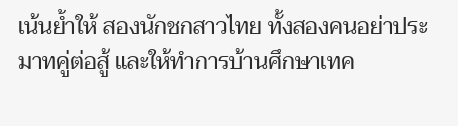เน้นย้ำให้ สองนักชกสาวไทย ทั้งสองคนอย่าประมาทคู่ต่อสู้ และให้ทำการบ้านศึกษาเทค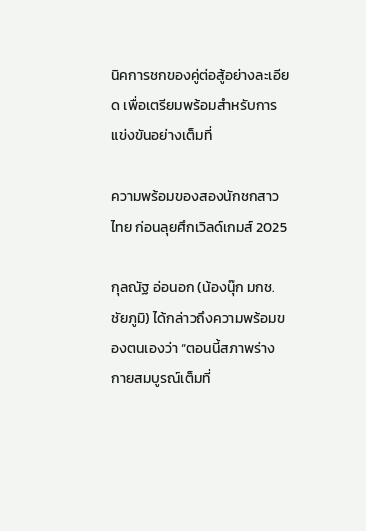นิคการชกของคู่ต่อสู้อย่างละเอียด เพื่อเตรียมพร้อมสำหรับการแข่งขันอย่างเต็มที่

ความพร้อมของสองนักชกสาวไทย ก่อนลุยศึกเวิลด์เกมส์ 2025

กุลณัฐ อ่อนอก (น้องนุ๊ก มกช.ชัยภูมิ) ได้กล่าวถึงความพร้อมของตนเองว่า “ตอนนี้สภาพร่างกายสมบูรณ์เต็มที่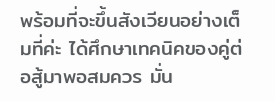พร้อมที่จะขึ้นสังเวียนอย่างเต็มที่ค่ะ ได้ศึกษาเทคนิคของคู่ต่อสู้มาพอสมควร มั่น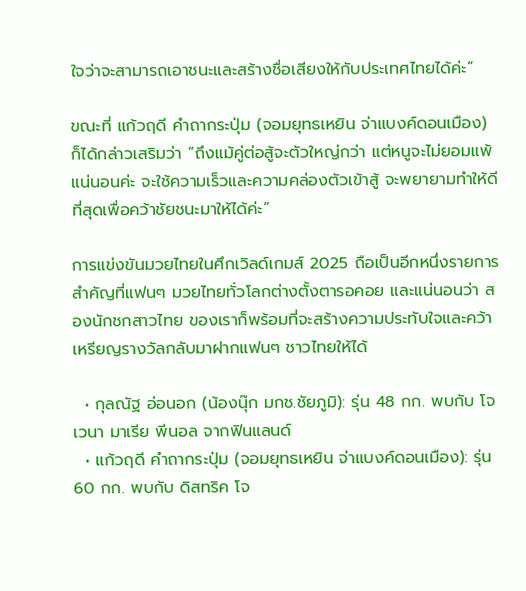ใจว่าจะสามารถเอาชนะและสร้างชื่อเสียงให้กับประเทศไทยได้ค่ะ”

ขณะที่ แก้วฤดี คำถากระปุ่ม (จอมยุทธเหยิน จ่าแบงค์ดอนเมือง) ก็ได้กล่าวเสริมว่า “ถึงแม้คู่ต่อสู้จะตัวใหญ่กว่า แต่หนูจะไม่ยอมแพ้แน่นอนค่ะ จะใช้ความเร็วและความคล่องตัวเข้าสู้ จะพยายามทำให้ดีที่สุดเพื่อคว้าชัยชนะมาให้ได้ค่ะ”

การแข่งขันมวยไทยในศึกเวิลด์เกมส์ 2025 ถือเป็นอีกหนึ่งรายการสำคัญที่แฟนๆ มวยไทยทั่วโลกต่างตั้งตารอคอย และแน่นอนว่า สองนักชกสาวไทย ของเราก็พร้อมที่จะสร้างความประทับใจและคว้าเหรียญรางวัลกลับมาฝากแฟนๆ ชาวไทยให้ได้

  • กุลณัฐ อ่อนอก (น้องนุ๊ก มกช.ชัยภูมิ): รุ่น 48 กก. พบกับ โจเวนา มาเรีย พีนอล จากฟินแลนด์
  • แก้วฤดี คำถากระปุ่ม (จอมยุทธเหยิน จ่าแบงค์ดอนเมือง): รุ่น 60 กก. พบกับ ดิสทริค โจ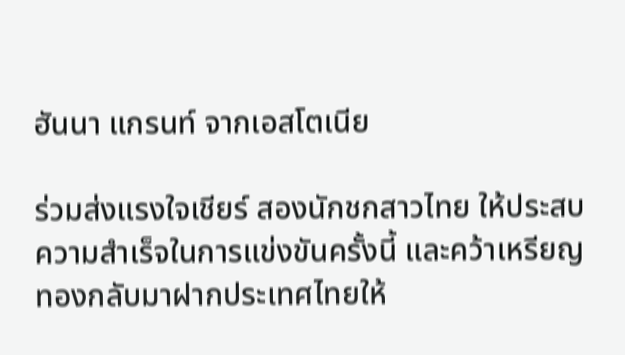ฮันนา แกรนท์ จากเอสโตเนีย

ร่วมส่งแรงใจเชียร์ สองนักชกสาวไทย ให้ประสบความสำเร็จในการแข่งขันครั้งนี้ และคว้าเหรียญทองกลับมาฝากประเทศไทยให้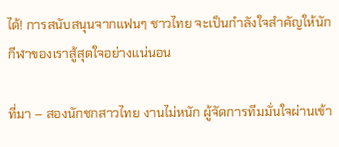ได้! การสนับสนุนจากแฟนๆ ชาวไทย จะเป็นกำลังใจสำคัญให้นักกีฬาของเราสู้สุดใจอย่างแน่นอน

ที่มา – สองนักชกสาวไทย งานไม่หนัก ผู้จัดการทีมมั่นใจผ่านเข้า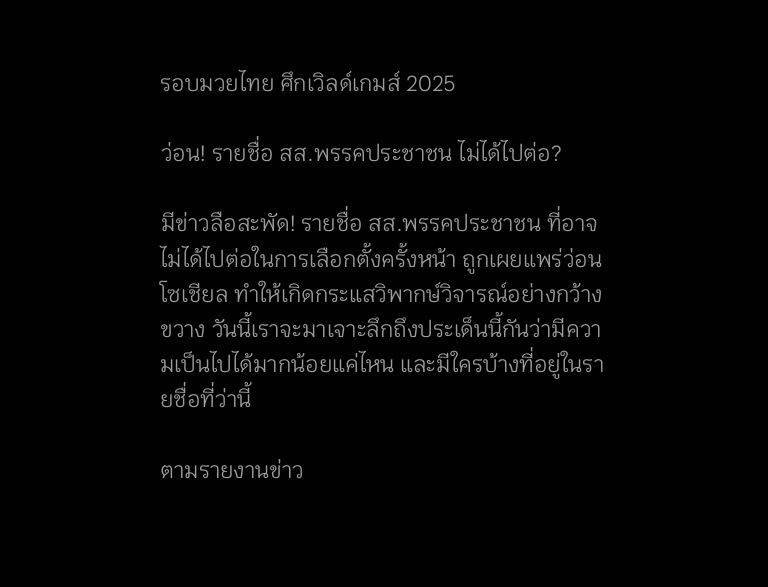รอบมวยไทย ศึกเวิลด์เกมส์ 2025

ว่อน! รายชื่อ สส.พรรคประชาชน ไม่ได้ไปต่อ?

มีข่าวลือสะพัด! รายชื่อ สส.พรรคประชาชน ที่อาจไม่ได้ไปต่อในการเลือกตั้งครั้งหน้า ถูกเผยแพร่ว่อนโซเชียล ทำให้เกิดกระแสวิพากษ์วิจารณ์อย่างกว้างขวาง วันนี้เราจะมาเจาะลึกถึงประเด็นนี้กันว่ามีความเป็นไปได้มากน้อยแค่ไหน และมีใครบ้างที่อยู่ในรายชื่อที่ว่านี้

ตามรายงานข่าว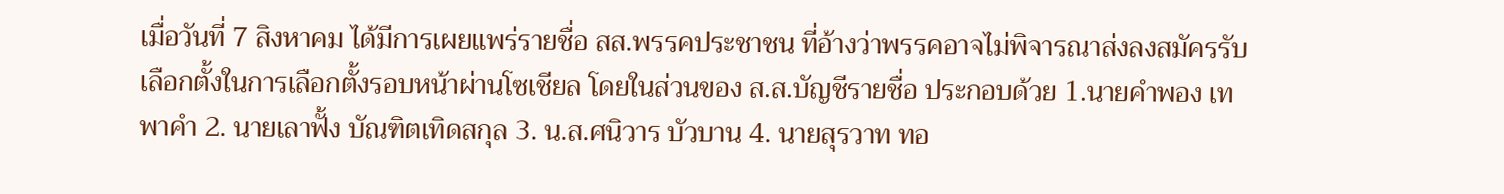เมื่อวันที่ 7 สิงหาคม ได้มีการเผยแพร่รายชื่อ สส.พรรคประชาชน ที่อ้างว่าพรรคอาจไม่พิจารณาส่งลงสมัครรับเลือกตั้งในการเลือกตั้งรอบหน้าผ่านโซเชียล โดยในส่วนของ ส.ส.บัญชีรายชื่อ ประกอบด้วย 1.นายคำพอง เทพาคำ 2. นายเลาฟั้ง บัณฑิตเทิดสกุล 3. น.ส.ศนิวาร บัวบาน 4. นายสุรวาท ทอ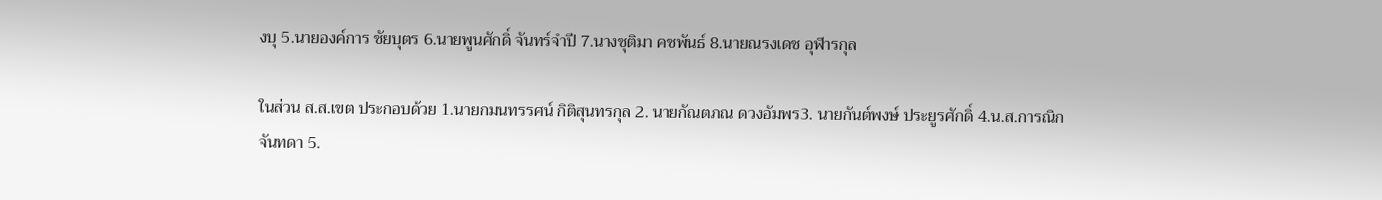งบุ 5.นายองค์การ ชัยบุตร 6.นายพูนศักดิ์ จันทร์จำปี 7.นางชุติมา คชพันธ์ 8.นายณรงเดช อุฬารกุล

ในส่วน ส.ส.เขต ประกอบด้วย 1.นายกมนทรรศน์ กิติสุนทรกุล 2. นายกัณตภณ ดวงอัมพร3. นายกันต์พงษ์ ประยูรศักดิ์ 4.น.ส.การณิก จันทดา 5.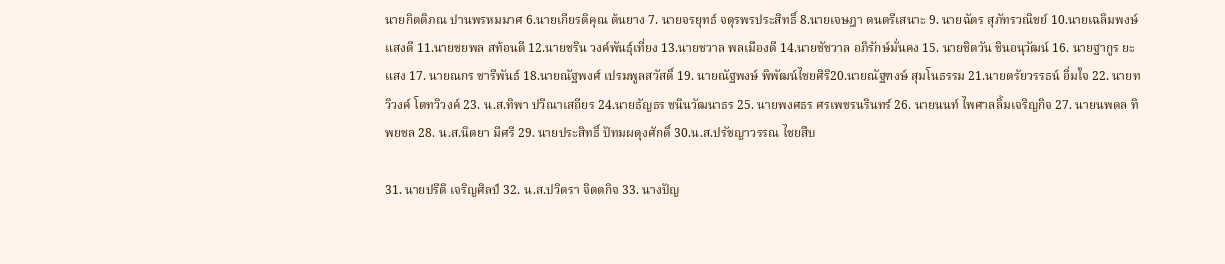นายกิตติภณ ปานพรหมมาศ 6.นายเกียรติคุณ ต้นยาง 7. นายจรยุทธ์ จตุรพรประสิทธิ์ 8.นายเจษฎา ดนตรีเสนาะ 9. นายฉัตร สุภัทรวณิชย์ 10.นายเฉลิมพงษ์ แสงดี 11.นายชยพล สท้อนดี 12.นายชริน วงค์พันธุ์เที่ยง 13.นายชวาล พลเมืองดี 14.นายชัชวาล อภิรักษ์มั่นคง 15. นายชิตวัน ชินอนุวัฒน์ 16. นายฐากูร ยะแสง 17. นายณกร ชารีพันธ์ 18.นายณัฐพงศ์ เปรมพูลสวัสดิ์ 19. นายณัฐพงษ์ พิพัฒน์ไชยศิริ20.นายณัฐฑงษ์ สุมโนธรรม 21.นายตรัยวรรธน์ อิ่มใจ 22. นายทวิวงค์ โตทวิวงค์ 23. น.ส.ทิพา ปวีณาเสถียร 24.นายธัญธร ชนินวัฒนาธร 25. นายพงศธร ศรเพชรนรินทร์ 26. นายนนท์ ไพศาลลิ้มเจริญกิจ 27. นายนพดล ทิพยชล 28. น.ส.นิตยา มีศรี 29. นายประสิทธิ์ ปัทมผดุงศักดิ์ 30.น.ส.ปรัชญาวรรณ ไชยสืบ

31. นายปรีติ เจริญศิลป์ 32. น.ส.ปวิตรา จิตตกิจ 33. นางปัญ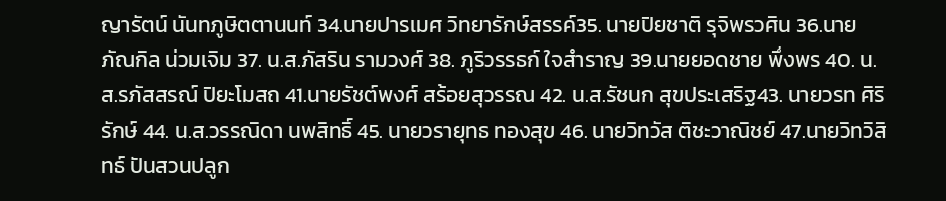ญารัตน์ นันทภูษิตตานนท์ 34.นายปารเมศ วิทยารักษ์สรรค์35. นายปิยชาติ รุจิพรวศิน 36.นายภัณกิล น่วมเจิม 37. น.ส.ภัสริน รามวงศ์ 38. ภูริวรรธก์ ใจสำราญ 39.นายยอดชาย พึ่งพร 40. น.ส.รภัสสรณ์ ปิยะโมสถ 41.นายรัชต์พงศ์ สร้อยสุวรรณ 42. น.ส.รัชนก สุขประเสริฐ43. นายวรท ศิริรักษ์ 44. น.ส.วรรณิดา นพสิทธิ์ 45. นายวรายุทธ ทองสุข 46. นายวิทวัส ติชะวาณิชย์ 47.นายวิทวิสิทธ์ ปันสวนปลูก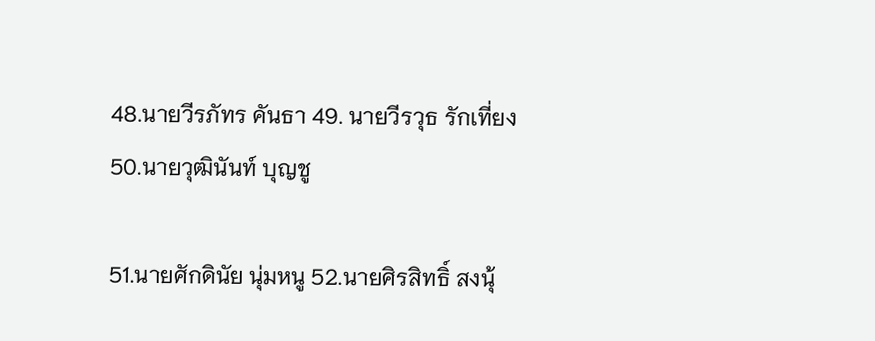48.นายวีรภัทร คันธา 49. นายวีรวุธ รักเที่ยง 50.นายวุฒินันท์ บุญชู

51.นายศักดินัย นุ่มหนู 52.นายศิรสิทธิ์ สงนุ้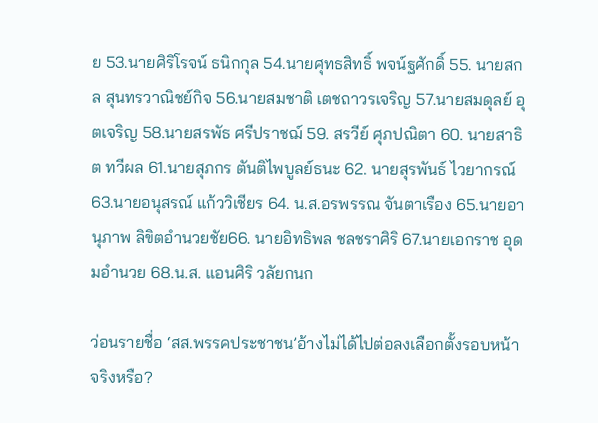ย 53.นายศิริโรจน์ ธนิกกุล 54.นายศุทธสิทธิ์ พจน์ฐศักดิ์ 55. นายสกล สุนทรวาณิชย์กิจ 56.นายสมชาติ เตชถาวรเจริญ 57.นายสมดุลย์ อุตเจริญ 58.นายสรพัธ ศรีปราชฌ์ 59. สรวีย์ ศุภปณิตา 60. นายสาธิต ทวีผล 61.นายสุภกร ตันติไพบูลย์ธนะ 62. นายสุรพันธ์ ไวยากรณ์ 63.นายอนุสรณ์ แก้ววิเชียร 64. น.ส.อรพรรณ จันตาเรือง 65.นายอานุภาพ ลิขิตอำนวยชัย66. นายอิทธิพล ชลชราศิริ 67.นายเอกราช อุดมอำนวย 68.น.ส. แอนศิริ วลัยกนก

ว่อนรายชื่อ ‘สส.พรรคประชาชน’อ้างไม่ได้ไปต่อลงเลือกตั้งรอบหน้า จริงหรือ?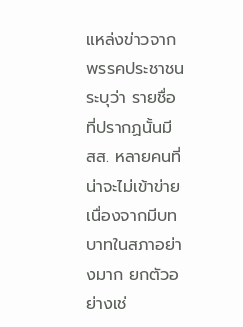แหล่งข่าวจากพรรคประชาชนระบุว่า รายชื่อที่ปรากฏนั้นมี สส. หลายคนที่น่าจะไม่เข้าข่าย เนื่องจากมีบทบาทในสภาอย่างมาก ยกตัวอย่างเช่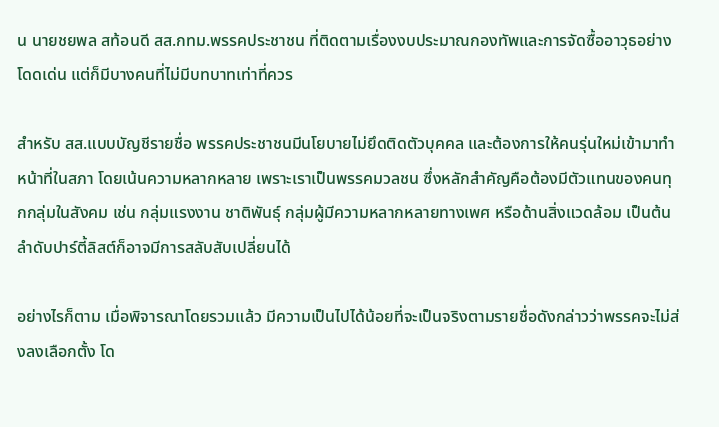น นายชยพล สท้อนดี สส.กทม.พรรคประชาชน ที่ติดตามเรื่องงบประมาณกองทัพและการจัดซื้ออาวุธอย่างโดดเด่น แต่ก็มีบางคนที่ไม่มีบทบาทเท่าที่ควร

สำหรับ สส.แบบบัญชีรายชื่อ พรรคประชาชนมีนโยบายไม่ยึดติดตัวบุคคล และต้องการให้คนรุ่นใหม่เข้ามาทำหน้าที่ในสภา โดยเน้นความหลากหลาย เพราะเราเป็นพรรคมวลชน ซึ่งหลักสำคัญคือต้องมีตัวแทนของคนทุกกลุ่มในสังคม เช่น กลุ่มแรงงาน ชาติพันธุ์ กลุ่มผู้มีความหลากหลายทางเพศ หรือด้านสิ่งแวดล้อม เป็นต้น ลำดับปาร์ตี้ลิสต์ก็อาจมีการสลับสับเปลี่ยนได้

อย่างไรก็ตาม เมื่อพิจารณาโดยรวมแล้ว มีความเป็นไปได้น้อยที่จะเป็นจริงตามรายชื่อดังกล่าวว่าพรรคจะไม่ส่งลงเลือกตั้ง โด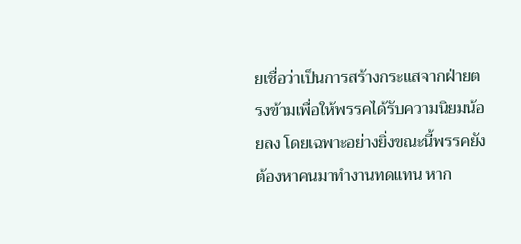ยเชื่อว่าเป็นการสร้างกระแสจากฝ่ายตรงข้ามเพื่อให้พรรคได้รับความนิยมน้อยลง โดยเฉพาะอย่างยิ่งขณะนี้พรรคยังต้องหาคนมาทำงานทดแทน หาก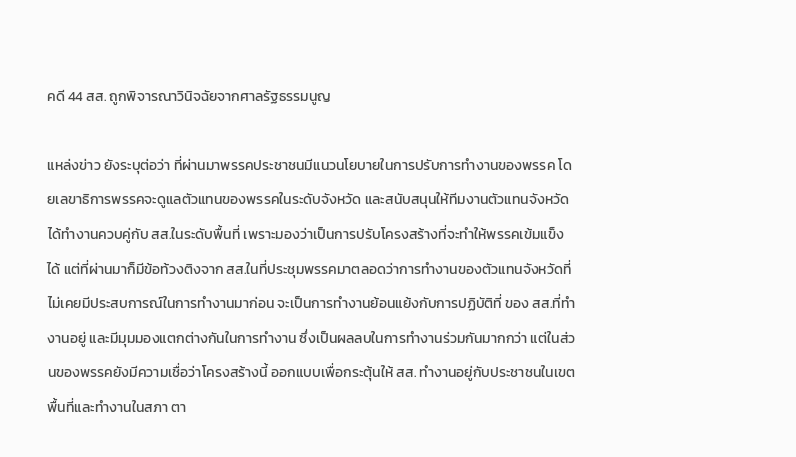คดี 44 สส. ถูกพิจารณาวินิจฉัยจากศาลรัฐธรรมนูญ

แหล่งข่าว ยังระบุต่อว่า ที่ผ่านมาพรรคประชาชนมีแนวนโยบายในการปรับการทำงานของพรรค โดยเลขาธิการพรรคจะดูแลตัวแทนของพรรคในระดับจังหวัด และสนับสนุนให้ทีมงานตัวแทนจังหวัดได้ทำงานควบคู่กับ สส.ในระดับพื้นที่ เพราะมองว่าเป็นการปรับโครงสร้างที่จะทำให้พรรคเข้มแข็งได้ แต่ที่ผ่านมาก็มีข้อท้วงติงจาก สส.ในที่ประชุมพรรคมาตลอดว่าการทำงานของตัวแทนจังหวัดที่ไม่เคยมีประสบการณ์ในการทำงานมาก่อน จะเป็นการทำงานย้อนแย้งกับการปฏิบัติที่ ของ สส.ที่ทำงานอยู่ และมีมุมมองแตกต่างกันในการทำงาน ซึ่งเป็นผลลบในการทำงานร่วมกันมากกว่า แต่ในส่วนของพรรคยังมีความเชื่อว่าโครงสร้างนี้ ออกแบบเพื่อกระตุ้นให้ สส. ทำงานอยู่กับประชาชนในเขตพื้นที่และทำงานในสภา ตา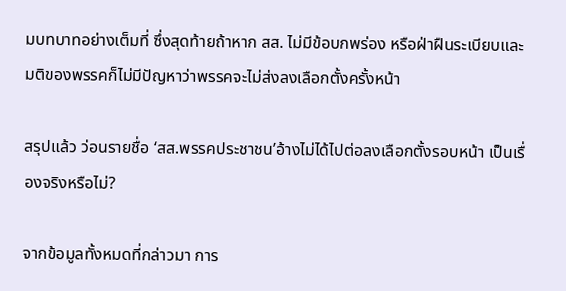มบทบาทอย่างเต็มที่ ซึ่งสุดท้ายถ้าหาก สส. ไม่มีข้อบกพร่อง หรือฝ่าฝืนระเบียบและมติของพรรคก็ไม่มีปัญหาว่าพรรคจะไม่ส่งลงเลือกตั้งครั้งหน้า

สรุปแล้ว ว่อนรายชื่อ ‘สส.พรรคประชาชน’อ้างไม่ได้ไปต่อลงเลือกตั้งรอบหน้า เป็นเรื่องจริงหรือไม่?

จากข้อมูลทั้งหมดที่กล่าวมา การ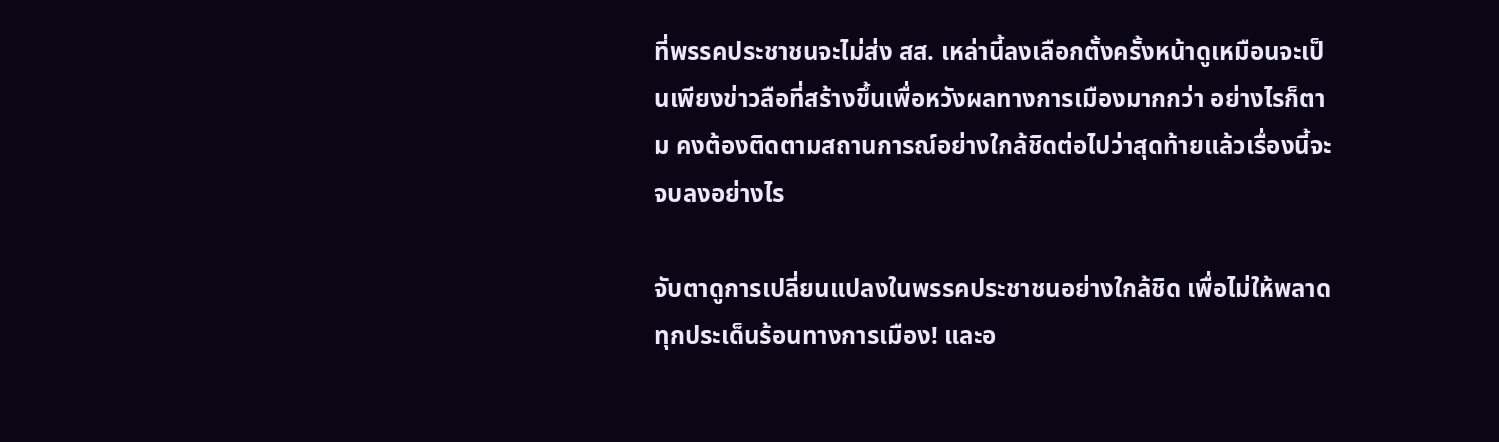ที่พรรคประชาชนจะไม่ส่ง สส. เหล่านี้ลงเลือกตั้งครั้งหน้าดูเหมือนจะเป็นเพียงข่าวลือที่สร้างขึ้นเพื่อหวังผลทางการเมืองมากกว่า อย่างไรก็ตาม คงต้องติดตามสถานการณ์อย่างใกล้ชิดต่อไปว่าสุดท้ายแล้วเรื่องนี้จะจบลงอย่างไร

จับตาดูการเปลี่ยนแปลงในพรรคประชาชนอย่างใกล้ชิด เพื่อไม่ให้พลาดทุกประเด็นร้อนทางการเมือง! และอ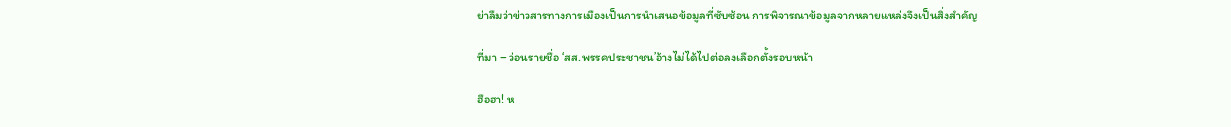ย่าลืมว่าข่าวสารทางการเมืองเป็นการนำเสนอข้อมูลที่ซับซ้อน การพิจารณาข้อมูลจากหลายแหล่งจึงเป็นสิ่งสำคัญ

ที่มา – ว่อนรายชื่อ ‘สส.พรรคประชาชน’อ้างไม่ได้ไปต่อลงเลือกตั้งรอบหน้า

ฮือฮา! ห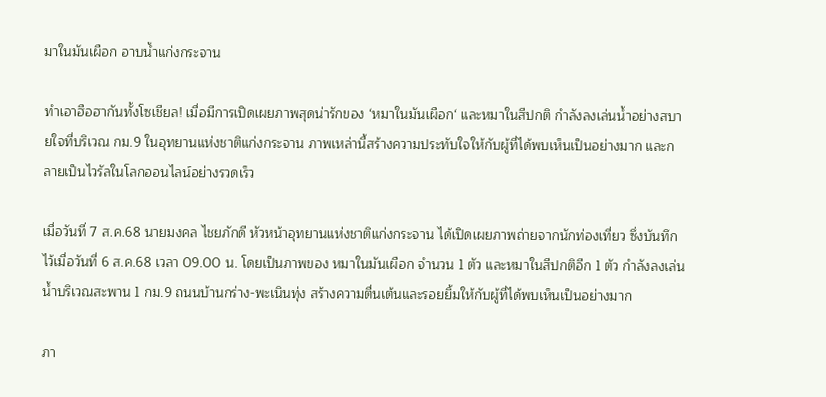มาในมันเผือก อาบน้ำแก่งกระจาน

ทำเอาฮือฮากันทั้งโซเชียล! เมื่อมีการเปิดเผยภาพสุดน่ารักของ ‘หมาในมันเผือก‘ และหมาในสีปกติ กำลังลงเล่นน้ำอย่างสบายใจที่บริเวณ กม.9 ในอุทยานแห่งชาติแก่งกระจาน ภาพเหล่านี้สร้างความประทับใจให้กับผู้ที่ได้พบเห็นเป็นอย่างมาก และกลายเป็นไวรัลในโลกออนไลน์อย่างรวดเร็ว

เมื่อวันที่ 7 ส.ค.68 นายมงคล ไชยภักดี หัวหน้าอุทยานแห่งชาติแก่งกระจาน ได้เปิดเผยภาพถ่ายจากนักท่องเที่ยว ซึ่งบันทึกไว้เมื่อวันที่ 6 ส.ค.68 เวลา 09.00 น. โดยเป็นภาพของ หมาในมันเผือก จำนวน 1 ตัว และหมาในสีปกติอีก 1 ตัว กำลังลงเล่นน้ำบริเวณสะพาน 1 กม.9 ถนนบ้านกร่าง-พะเนินทุ่ง สร้างความตื่นเต้นและรอยยิ้มให้กับผู้ที่ได้พบเห็นเป็นอย่างมาก

ภา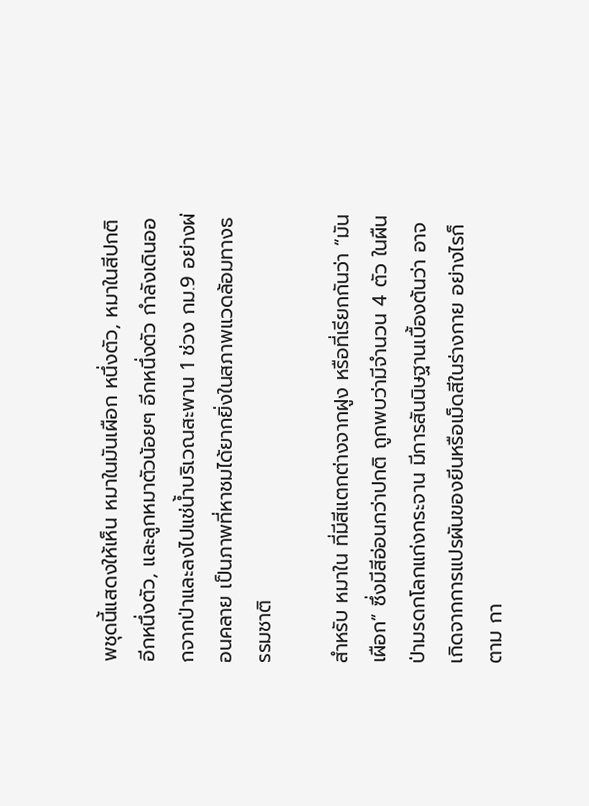พชุดนี้แสดงให้เห็น หมาในมันเผือก หนึ่งตัว, หมาในสีปกติอีกหนึ่งตัว, และลูกหมาตัวน้อยๆ อีกหนึ่งตัว กำลังเดินออกจากป่าและลงไปแช่น้ำบริเวณสะพาน 1 ช่วง กม.9 อย่างผ่อนคลาย เป็นภาพที่หาชมได้ยากยิ่งในสภาพแวดล้อมทางธรรมชาติ

สำหรับ หมาใน ที่มีสีแตกต่างจากฝูง หรือที่เรียกกันว่า “มันเผือก” ซึ่งมีสีอ่อนกว่าปกติ ถูกพบว่ามีจำนวน 4 ตัว ในผืนป่ามรดกโลกแก่งกระจาน มีการสันนิษฐานเบื้องต้นว่า อาจเกิดจากการแปรผันของยีนหรือเม็ดสีในร่างกาย อย่างไรก็ตาม กา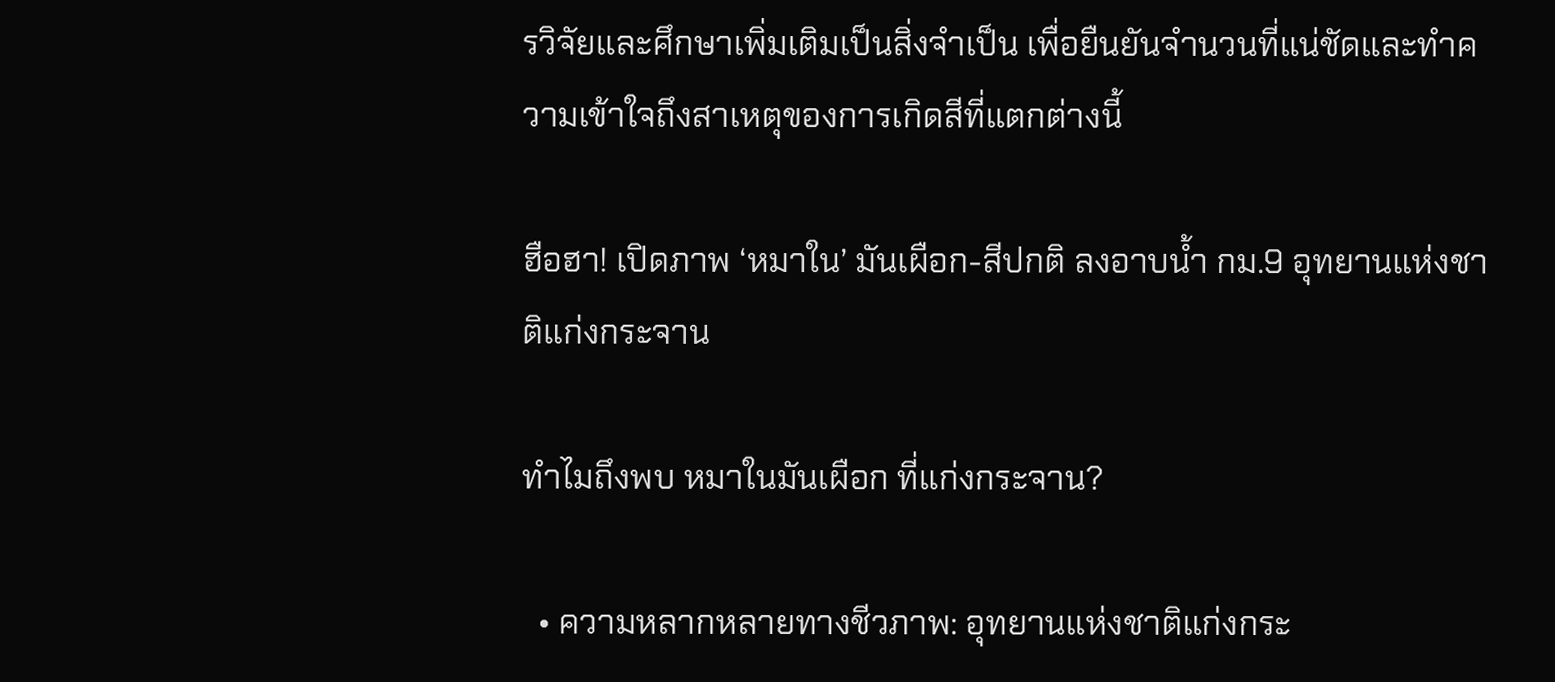รวิจัยและศึกษาเพิ่มเติมเป็นสิ่งจำเป็น เพื่อยืนยันจำนวนที่แน่ชัดและทำความเข้าใจถึงสาเหตุของการเกิดสีที่แตกต่างนี้

ฮือฮา! เปิดภาพ ‘หมาใน’ มันเผือก-สีปกติ ลงอาบน้ำ กม.9 อุทยานแห่งชาติแก่งกระจาน

ทำไมถึงพบ หมาในมันเผือก ที่แก่งกระจาน?

  • ความหลากหลายทางชีวภาพ: อุทยานแห่งชาติแก่งกระ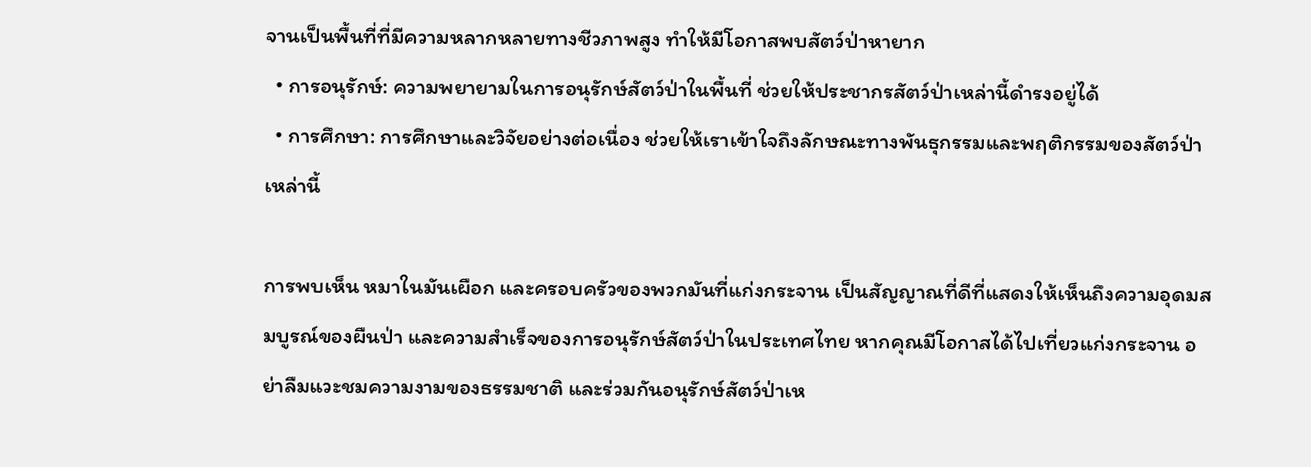จานเป็นพื้นที่ที่มีความหลากหลายทางชีวภาพสูง ทำให้มีโอกาสพบสัตว์ป่าหายาก
  • การอนุรักษ์: ความพยายามในการอนุรักษ์สัตว์ป่าในพื้นที่ ช่วยให้ประชากรสัตว์ป่าเหล่านี้ดำรงอยู่ได้
  • การศึกษา: การศึกษาและวิจัยอย่างต่อเนื่อง ช่วยให้เราเข้าใจถึงลักษณะทางพันธุกรรมและพฤติกรรมของสัตว์ป่าเหล่านี้

การพบเห็น หมาในมันเผือก และครอบครัวของพวกมันที่แก่งกระจาน เป็นสัญญาณที่ดีที่แสดงให้เห็นถึงความอุดมสมบูรณ์ของผืนป่า และความสำเร็จของการอนุรักษ์สัตว์ป่าในประเทศไทย หากคุณมีโอกาสได้ไปเที่ยวแก่งกระจาน อย่าลืมแวะชมความงามของธรรมชาติ และร่วมกันอนุรักษ์สัตว์ป่าเห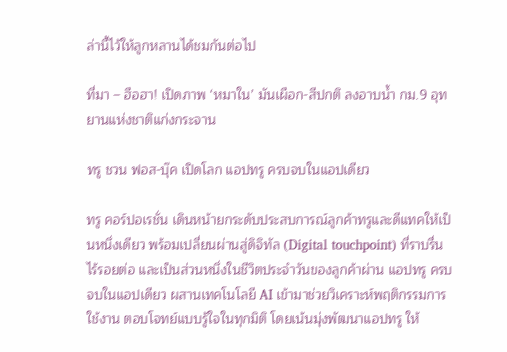ล่านี้ไว้ให้ลูกหลานได้ชมกันต่อไป

ที่มา – ฮือฮา! เปิดภาพ ‘หมาใน’ มันเผือก-สีปกติ ลงอาบน้ำ กม.9 อุทยานแห่งชาติแก่งกระจาน

ทรู ชวน ฟอส-บุ๊ค เปิดโลก แอปทรู ครบจบในแอปเดียว

ทรู คอร์ปอเรชั่น เดินหน้ายกระดับประสบการณ์ลูกค้าทรูและดีแทคให้เป็นหนึ่งเดียว พร้อมเปลี่ยนผ่านสู่ดิจิทัล (Digital touchpoint) ที่ราบรื่น ไร้รอยต่อ และเป็นส่วนหนึ่งในชีวิตประจำวันของลูกค้าผ่าน แอปทรู ครบจบในแอปเดียว ผสานเทคโนโลยี AI เข้ามาช่วยวิเคราะห์พฤติกรรมการใช้งาน ตอบโจทย์แบบรู้ใจในทุกมิติ โดยเน้นมุ่งพัฒนาแอปทรู ให้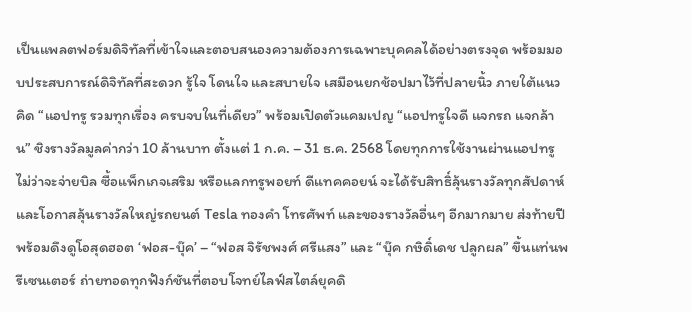เป็นแพลตฟอร์มดิจิทัลที่เข้าใจและตอบสนองความต้องการเฉพาะบุคคลได้อย่างตรงจุด พร้อมมอบประสบการณ์ดิจิทัลที่สะดวก รู้ใจ โดนใจ และสบายใจ เสมือนยกช้อปมาไว้ที่ปลายนิ้ว ภายใต้แนวคิด “แอปทรู รวมทุกเรื่อง ครบจบในที่เดียว” พร้อมเปิดตัวแคมเปญ “แอปทรูใจดี แจกรถ แจกล้าน” ชิงรางวัลมูลค่ากว่า 10 ล้านบาท ตั้งแต่ 1 ก.ค. – 31 ธ.ค. 2568 โดยทุกการใช้งานผ่านแอปทรูไม่ว่าจะจ่ายบิล ซื้อแพ็กเกจเสริม หรือแลกทรูพอยท์ ดีแทคคอยน์ จะได้รับสิทธิ์ลุ้นรางวัลทุกสัปดาห์ และโอกาสลุ้นรางวัลใหญ่รถยนต์ Tesla ทองคำ โทรศัพท์ และของรางวัลอื่นๆ อีกมากมาย ส่งท้ายปี พร้อมดึงดูโอสุดฮอต ‘ฟอส-บุ๊ค’ – “ฟอส จิรัชพงศ์ ศรีแสง” และ “บุ๊ค กษิดิ์เดช ปลูกผล” ขึ้นแท่นพรีเซนเตอร์ ถ่ายทอดทุกฟังก์ชันที่ตอบโจทย์ไลฟ์สไตล์ยุคดิ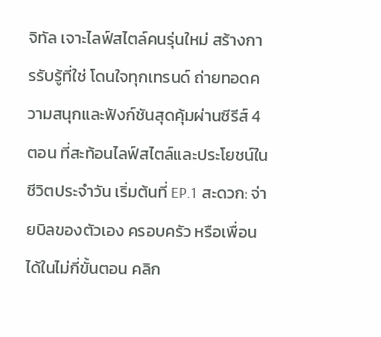จิทัล เจาะไลฟ์สไตล์คนรุ่นใหม่ สร้างการรับรู้ที่ใช่ โดนใจทุกเทรนด์ ถ่ายทอดความสนุกและฟังก์ชันสุดคุ้มผ่านซีรีส์ 4 ตอน ที่สะท้อนไลฟ์สไตล์และประโยชน์ในชีวิตประจำวัน เริ่มต้นที่ EP.1 สะดวก: จ่ายบิลของตัวเอง ครอบครัว หรือเพื่อน ได้ในไม่กี่ขั้นตอน คลิก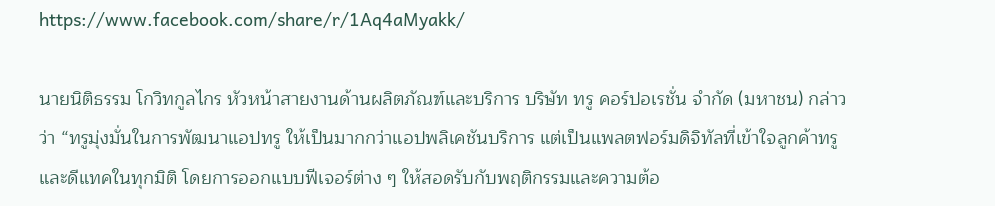https://www.facebook.com/share/r/1Aq4aMyakk/

นายนิติธรรม โกวิทกูลไกร หัวหน้าสายงานด้านผลิตภัณฑ์และบริการ บริษัท ทรู คอร์ปอเรชั่น จำกัด (มหาชน) กล่าวว่า “ทรูมุ่งมั่นในการพัฒนาแอปทรู ให้เป็นมากกว่าแอปพลิเคชันบริการ แต่เป็นแพลตฟอร์มดิจิทัลที่เข้าใจลูกค้าทรูและดีแทคในทุกมิติ โดยการออกแบบฟีเจอร์ต่าง ๆ ให้สอดรับกับพฤติกรรมและความต้อ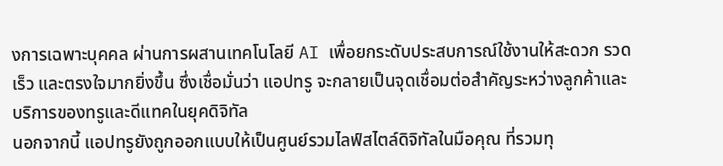งการเฉพาะบุคคล ผ่านการผสานเทคโนโลยี AI เพื่อยกระดับประสบการณ์ใช้งานให้สะดวก รวดเร็ว และตรงใจมากยิ่งขึ้น ซึ่งเชื่อมั่นว่า แอปทรู จะกลายเป็นจุดเชื่อมต่อสำคัญระหว่างลูกค้าและบริการของทรูและดีแทคในยุคดิจิทัล
นอกจากนี้ แอปทรูยังถูกออกแบบให้เป็นศูนย์รวมไลฟ์สไตล์ดิจิทัลในมือคุณ ที่รวมทุ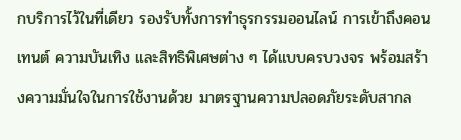กบริการไว้ในที่เดียว รองรับทั้งการทำธุรกรรมออนไลน์ การเข้าถึงคอนเทนต์ ความบันเทิง และสิทธิพิเศษต่าง ๆ ได้แบบครบวงจร พร้อมสร้างความมั่นใจในการใช้งานด้วย มาตรฐานความปลอดภัยระดับสากล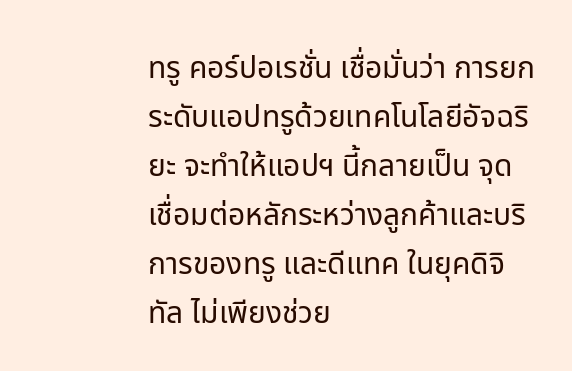ทรู คอร์ปอเรชั่น เชื่อมั่นว่า การยกระดับแอปทรูด้วยเทคโนโลยีอัจฉริยะ จะทำให้แอปฯ นี้กลายเป็น จุดเชื่อมต่อหลักระหว่างลูกค้าและบริการของทรู และดีแทค ในยุคดิจิทัล ไม่เพียงช่วย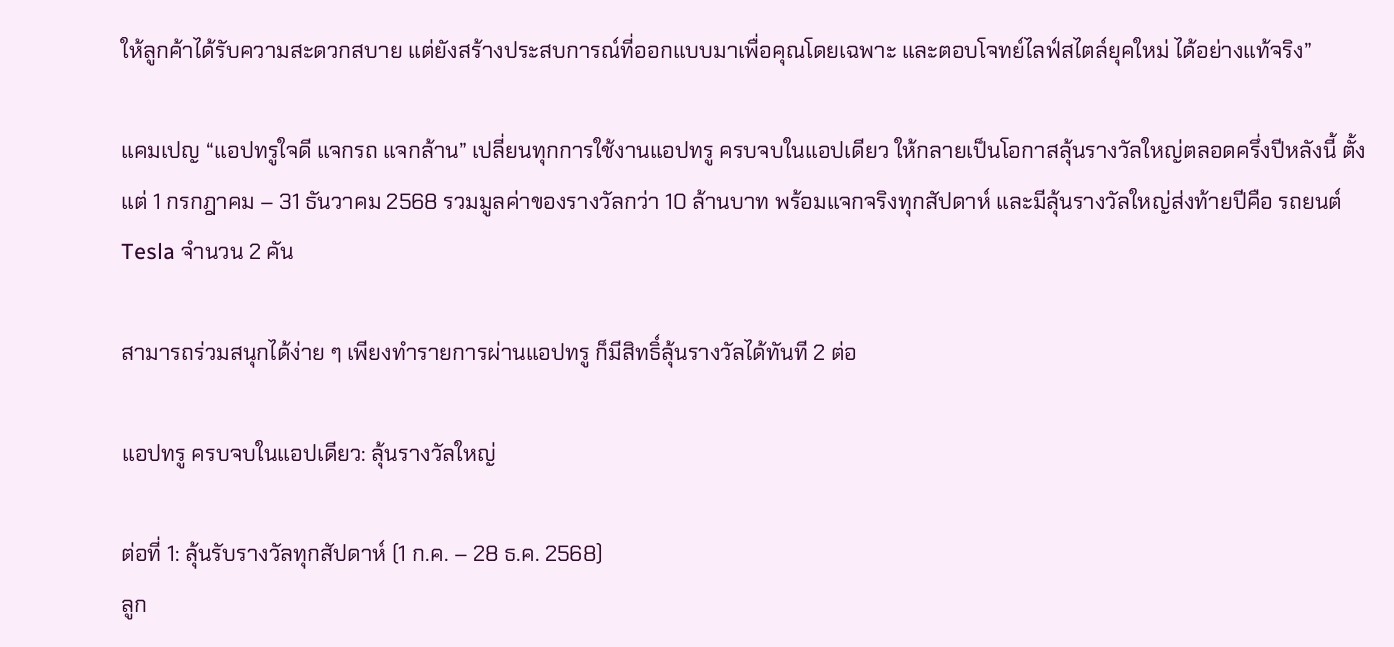ให้ลูกค้าได้รับความสะดวกสบาย แต่ยังสร้างประสบการณ์ที่ออกแบบมาเพื่อคุณโดยเฉพาะ และตอบโจทย์ไลฟ์สไตล์ยุคใหม่ ได้อย่างแท้จริง”

แคมเปญ “แอปทรูใจดี แจกรถ แจกล้าน” เปลี่ยนทุกการใช้งานแอปทรู ครบจบในแอปเดียว ให้กลายเป็นโอกาสลุ้นรางวัลใหญ่ตลอดครึ่งปีหลังนี้ ตั้งแต่ 1 กรกฎาคม – 31 ธันวาคม 2568 รวมมูลค่าของรางวัลกว่า 10 ล้านบาท พร้อมแจกจริงทุกสัปดาห์ และมีลุ้นรางวัลใหญ่ส่งท้ายปีคือ รถยนต์ Tesla จำนวน 2 คัน

สามารถร่วมสนุกได้ง่าย ๆ เพียงทำรายการผ่านแอปทรู ก็มีสิทธิ์ลุ้นรางวัลได้ทันที 2 ต่อ

แอปทรู ครบจบในแอปเดียว: ลุ้นรางวัลใหญ่

ต่อที่ 1: ลุ้นรับรางวัลทุกสัปดาห์ (1 ก.ค. – 28 ธ.ค. 2568)
ลูก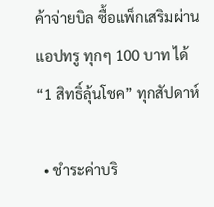ค้าจ่ายบิล ซื้อแพ็กเสริมผ่านแอปทรู ทุกๆ 100 บาท ได้ “1 สิทธิ์ลุ้นโชค” ทุกสัปดาห์

  • ชำระค่าบริ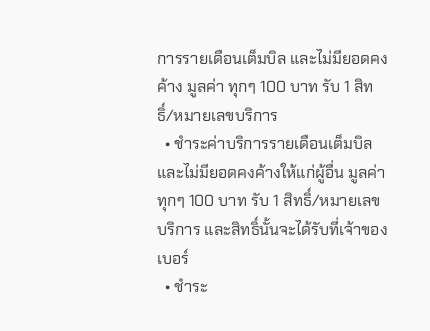การรายเดือนเต็มบิล และไม่มียอดคงค้าง มูลค่า ทุกๆ 100 บาท รับ 1 สิทธิ์/หมายเลขบริการ
  • ชำระค่าบริการรายเดือนเต็มบิล และไม่มียอดคงค้างให้แก่ผู้อื่น มูลค่า ทุกๆ 100 บาท รับ 1 สิทธิ์/หมายเลขบริการ และสิทธิ์นั้นจะได้รับที่เจ้าของเบอร์
  • ชำระ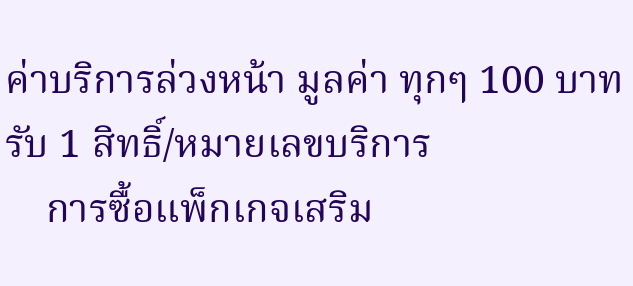ค่าบริการล่วงหน้า มูลค่า ทุกๆ 100 บาท รับ 1 สิทธิ์/หมายเลขบริการ
    การซื้อแพ็กเกจเสริม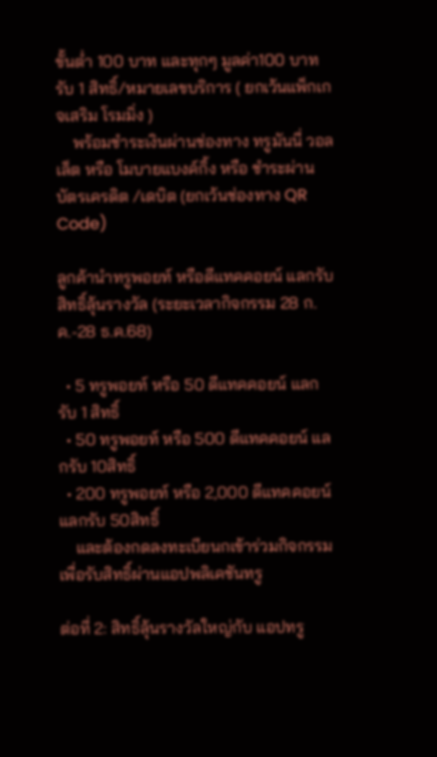ขั้นต่ำ 100 บาท และทุกๆ มูลค่า100 บาท รับ 1 สิทธิ์/หมายเลขบริการ ( ยกเว้นแพ็กเกจเสริม โรมมิ่ง )
    พร้อมชำระเงินผ่านช่องทาง ทรูมันนี่ วอลเล็ต หรือ โมบายแบงค์กิ้ง หรือ ชำระผ่านบัตรเครดิต /เดบิต (ยกเว้นช่องทาง QR Code)

ลูกค้านำทรูพอยท์ หรือดีแทคคอยน์ แลกรับสิทธิ์ลุ้นรางวัล (ระยะเวลากิจกรรม 28 ก.ค.-28 ธ.ค.68)

  • 5 ทรูพอยท์ หรือ 50 ดีแทคคอยน์ แลกรับ 1 สิทธิ์
  • 50 ทรูพอยท์ หรือ 500 ดีแทคคอยน์ แลกรับ 10สิทธิ์
  • 200 ทรูพอยท์ หรือ 2,000 ดีแทคคอยน์ แลกรับ 50สิทธิ์
    และต้องกดลงทะเบียนกเข้าร่วมกิจกรรม เพื่อรับสิทธิ์ผ่านแอปพลิเคชันทรู

ต่อที่ 2: สิทธิ์ลุ้นรางวัลใหญ่กับ แอปทรู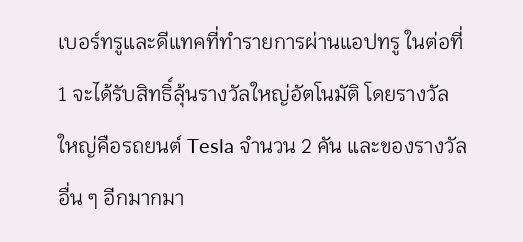เบอร์ทรูและดีแทคที่ทำรายการผ่านแอปทรู ในต่อที่ 1 จะได้รับสิทธิ์ลุ้นรางวัลใหญ่อัตโนมัติ โดยรางวัลใหญ่คือรถยนต์ Tesla จำนวน 2 คัน และของรางวัลอื่น ๆ อีกมากมา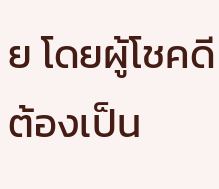ย โดยผู้โชคดีต้องเป็น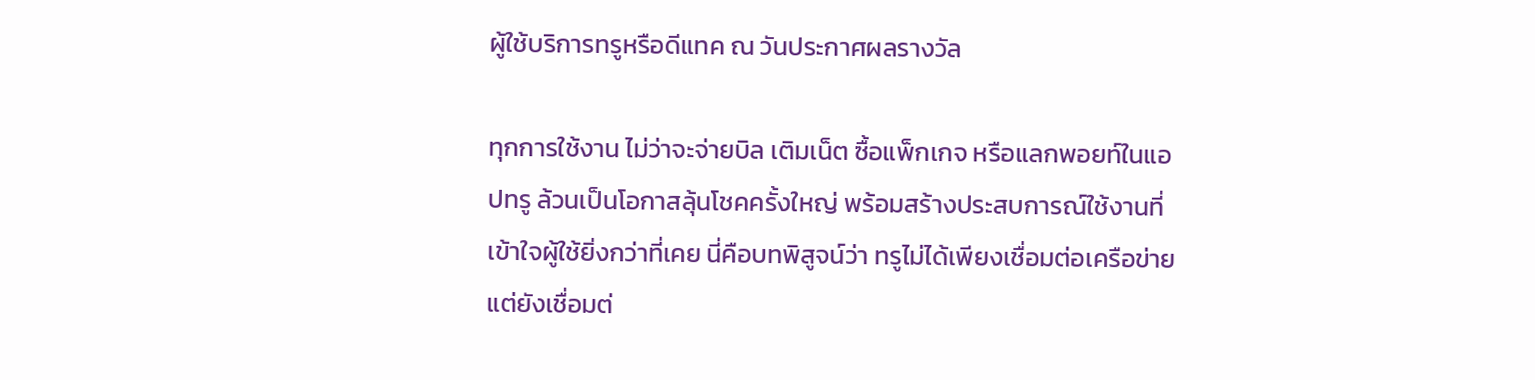ผู้ใช้บริการทรูหรือดีแทค ณ วันประกาศผลรางวัล

ทุกการใช้งาน ไม่ว่าจะจ่ายบิล เติมเน็ต ซื้อแพ็กเกจ หรือแลกพอยท์ในแอปทรู ล้วนเป็นโอกาสลุ้นโชคครั้งใหญ่ พร้อมสร้างประสบการณ์ใช้งานที่เข้าใจผู้ใช้ยิ่งกว่าที่เคย นี่คือบทพิสูจน์ว่า ทรูไม่ได้เพียงเชื่อมต่อเครือข่าย แต่ยังเชื่อมต่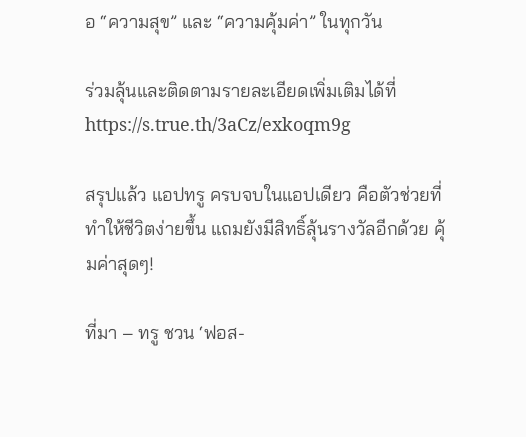อ “ความสุข” และ “ความคุ้มค่า” ในทุกวัน

ร่วมลุ้นและติดตามรายละเอียดเพิ่มเติมได้ที่
https://s.true.th/3aCz/exkoqm9g

สรุปแล้ว แอปทรู ครบจบในแอปเดียว คือตัวช่วยที่ทำให้ชีวิตง่ายขึ้น แถมยังมีสิทธิ์ลุ้นรางวัลอีกด้วย คุ้มค่าสุดๆ!

ที่มา – ทรู ชวน ‘ฟอส-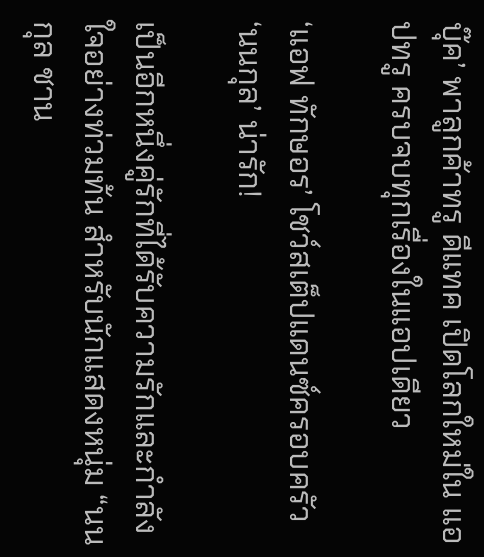บุ๊ค’ พาลูกค้าทรู ดีแทค เปิดโลกใหม่ใน แอปทรู ครบจบทุกเรื่องในแอปเดียว

‘แอฟ ทักษอร’ โชว์สเต็ปแดนซ์ครอบครัว ‘นนกุล’ น่ารัก!

เป็นอีกหนึ่งคู่รักที่ได้รับความรักและกำลังใจอย่างท่วมท้น สำหรับนักแสดงหนุ่ม “นนกุล ชาน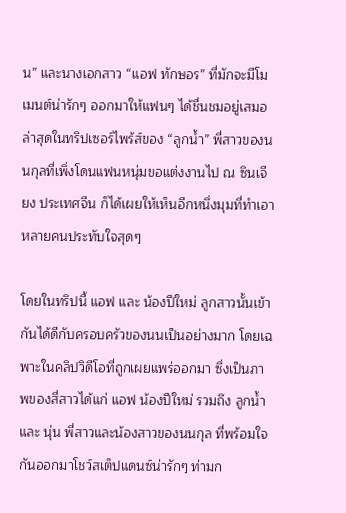น” และนางเอกสาว “แอฟ ทักษอร” ที่มักจะมีโมเมนต์น่ารักๆ ออกมาให้แฟนๆ ได้ชื่นชมอยู่เสมอ ล่าสุดในทริปเซอร์ไพร้ส์ของ “ลูกน้ำ” พี่สาวของนนกุลที่เพิ่งโดนแฟนหนุ่มขอแต่งงานไป ณ ซินเจียง ประเทศจีน ก็ได้เผยให้เห็นอีกหนึ่งมุมที่ทำเอาหลายคนประทับใจสุดๆ

โดยในทริปนี้ แอฟ และ น้องปีใหม่ ลูกสาวนั้นเข้ากันได้ดีกับครอบครัวของนนเป็นอย่างมาก โดยเฉพาะในคลิปวิดีโอที่ถูกเผยแพร่ออกมา ซึ่งเป็นภาพของสี่สาวได้แก่ แอฟ น้องปีใหม่ รวมถึง ลูกน้ำ และ นุ่น พี่สาวและน้องสาวของนนกุล ที่พร้อมใจกันออกมาโชว์สเต็ปแดนซ์น่ารักๆ ท่ามก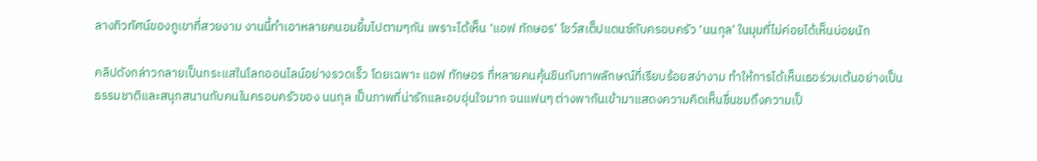ลางทิวทัศน์ของภูเขาที่สวยงาม งานนี้ทำเอาหลายคนอมยิ้มไปตามๆกัน เพราะได้เห็น ‘แอฟ ทักษอร’ โชว์สเต็ปแดนซ์กับครอบครัว ‘นนกุล’ ในมุมที่ไม่ค่อยได้เห็นบ่อยนัก

คลิปดังกล่าวกลายเป็นกระแสในโลกออนไลน์อย่างรวดเร็ว โดยเฉพาะ แอฟ ทักษอร ที่หลายคนคุ้นชินกับภาพลักษณ์ที่เรียบร้อยสง่างาม ทำให้การได้เห็นเธอร่วมเต้นอย่างเป็นธรรมชาติและสนุกสนานกับคนในครอบครัวของ นนกุล เป็นภาพที่น่ารักและอบอุ่นใจมาก จนแฟนๆ ต่างพากันเข้ามาแสดงความคิดเห็นชื่นชมถึงความเป็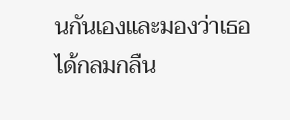นกันเองและมองว่าเธอได้กลมกลืน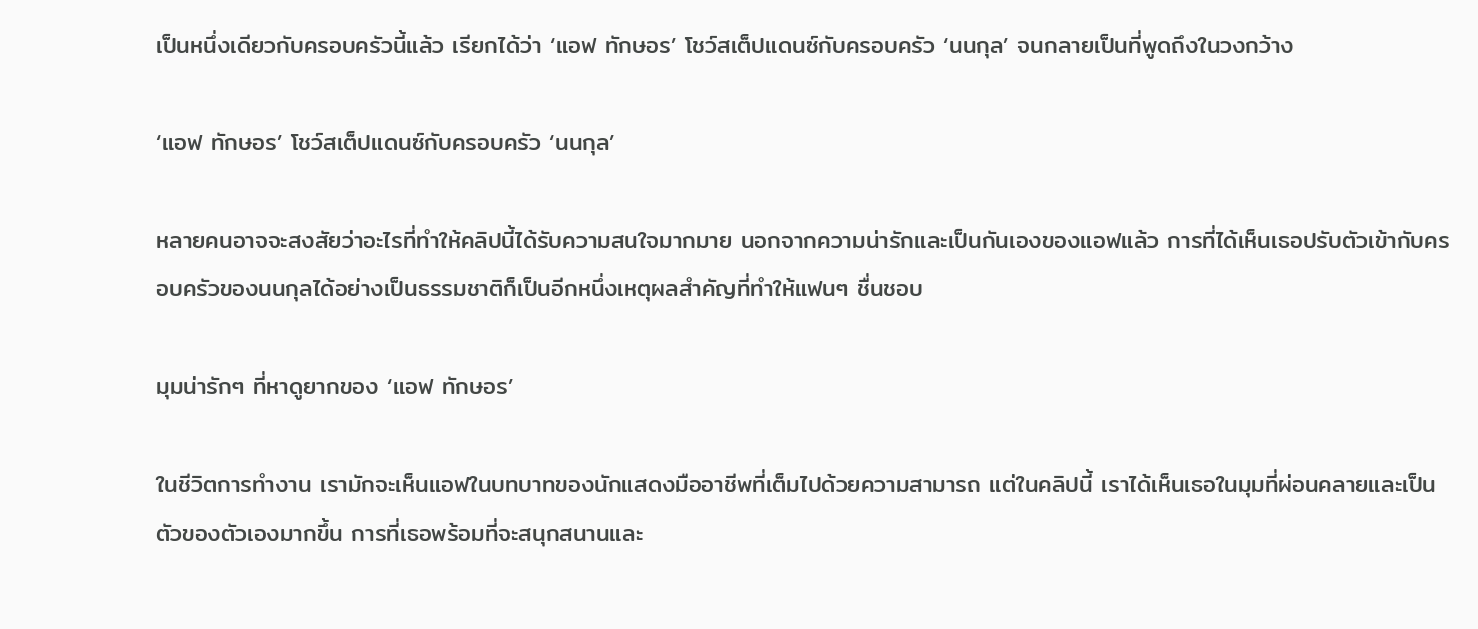เป็นหนึ่งเดียวกับครอบครัวนี้แล้ว เรียกได้ว่า ‘แอฟ ทักษอร’ โชว์สเต็ปแดนซ์กับครอบครัว ‘นนกุล’ จนกลายเป็นที่พูดถึงในวงกว้าง

‘แอฟ ทักษอร’ โชว์สเต็ปแดนซ์กับครอบครัว ‘นนกุล’

หลายคนอาจจะสงสัยว่าอะไรที่ทำให้คลิปนี้ได้รับความสนใจมากมาย นอกจากความน่ารักและเป็นกันเองของแอฟแล้ว การที่ได้เห็นเธอปรับตัวเข้ากับครอบครัวของนนกุลได้อย่างเป็นธรรมชาติก็เป็นอีกหนึ่งเหตุผลสำคัญที่ทำให้แฟนๆ ชื่นชอบ

มุมน่ารักๆ ที่หาดูยากของ ‘แอฟ ทักษอร’

ในชีวิตการทำงาน เรามักจะเห็นแอฟในบทบาทของนักแสดงมืออาชีพที่เต็มไปด้วยความสามารถ แต่ในคลิปนี้ เราได้เห็นเธอในมุมที่ผ่อนคลายและเป็นตัวของตัวเองมากขึ้น การที่เธอพร้อมที่จะสนุกสนานและ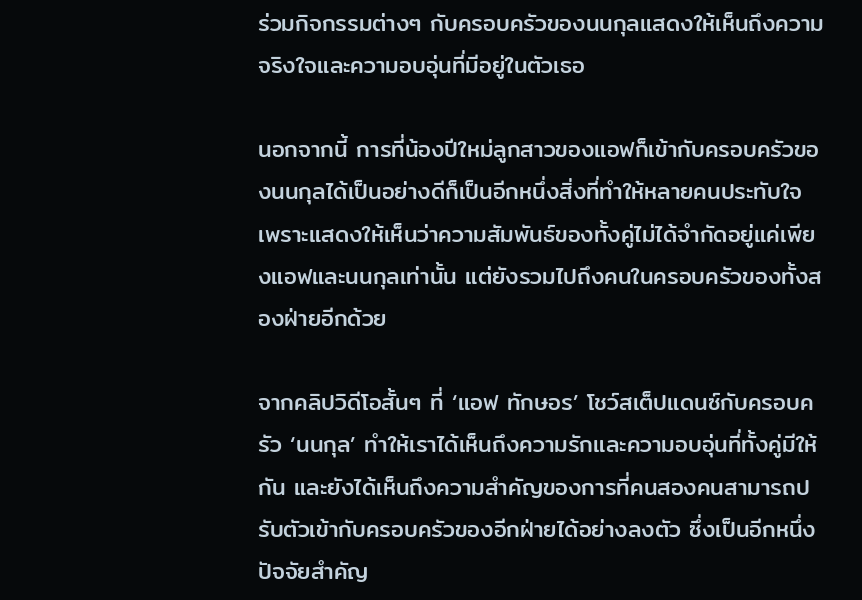ร่วมกิจกรรมต่างๆ กับครอบครัวของนนกุลแสดงให้เห็นถึงความจริงใจและความอบอุ่นที่มีอยู่ในตัวเธอ

นอกจากนี้ การที่น้องปีใหม่ลูกสาวของแอฟก็เข้ากับครอบครัวของนนกุลได้เป็นอย่างดีก็เป็นอีกหนึ่งสิ่งที่ทำให้หลายคนประทับใจ เพราะแสดงให้เห็นว่าความสัมพันธ์ของทั้งคู่ไม่ได้จำกัดอยู่แค่เพียงแอฟและนนกุลเท่านั้น แต่ยังรวมไปถึงคนในครอบครัวของทั้งสองฝ่ายอีกด้วย

จากคลิปวิดีโอสั้นๆ ที่ ‘แอฟ ทักษอร’ โชว์สเต็ปแดนซ์กับครอบครัว ‘นนกุล’ ทำให้เราได้เห็นถึงความรักและความอบอุ่นที่ทั้งคู่มีให้กัน และยังได้เห็นถึงความสำคัญของการที่คนสองคนสามารถปรับตัวเข้ากับครอบครัวของอีกฝ่ายได้อย่างลงตัว ซึ่งเป็นอีกหนึ่งปัจจัยสำคัญ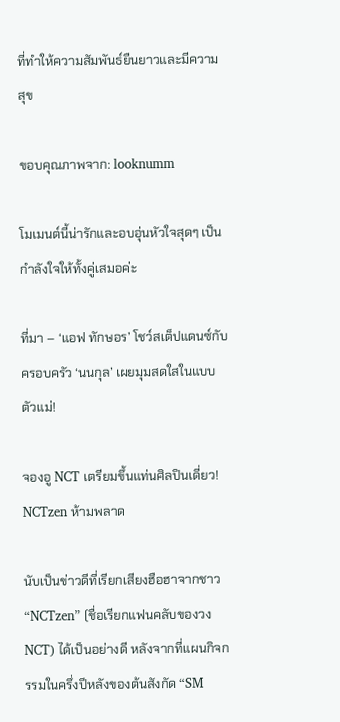ที่ทำให้ความสัมพันธ์ยืนยาวและมีความสุข

ขอบคุณภาพจาก: looknumm

โมเมนต์นี้น่ารักและอบอุ่นหัวใจสุดๆ เป็นกำลังใจให้ทั้งคู่เสมอค่ะ

ที่มา – ‘แอฟ ทักษอร’ โชว์สเต็ปแดนซ์กับครอบครัว ‘นนกุล’ เผยมุมสดใสในแบบตัวแม่!

จองอู NCT เตรียมขึ้นแท่นศิลปินเดี่ยว! NCTzen ห้ามพลาด

นับเป็นข่าวดีที่เรียกเสียงฮือฮาจากชาว “NCTzen” (ชื่อเรียกแฟนคลับของวง NCT) ได้เป็นอย่างดี หลังจากที่แผนกิจกรรมในครึ่งปีหลังของต้นสังกัด “SM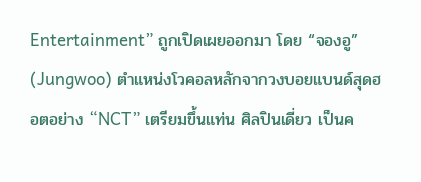Entertainment” ถูกเปิดเผยออกมา โดย “จองอู” (Jungwoo) ตำแหน่งโวคอลหลักจากวงบอยแบนด์สุดฮอตอย่าง “NCT” เตรียมขึ้นแท่น ศิลปินเดี่ยว เป็นค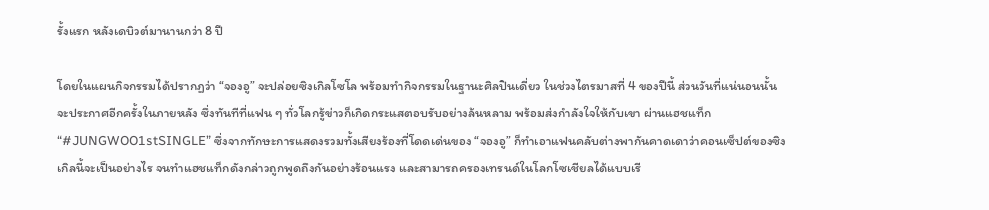รั้งแรก หลังเดบิวต์มานานกว่า 8 ปี

โดยในแผนกิจกรรมได้ปรากฏว่า “จองอู” จะปล่อยซิงเกิลโซโล พร้อมทำกิจกรรมในฐานะศิลปินเดี่ยว ในช่วงไตรมาสที่ 4 ของปีนี้ ส่วนวันที่แน่นอนนั้นจะประกาศอีกครั้งในภายหลัง ซึ่งทันทีที่แฟน ๆ ทั่วโลกรู้ข่าวก็เกิดกระแสตอบรับอย่างล้นหลาม พร้อมส่งกำลังใจให้กับเขา ผ่านแฮชแท็ก “#JUNGWOO1stSINGLE” ซึ่งจากทักษะการแสดงรวมทั้งเสียงร้องที่โดดเด่นของ “จองอู” ก็ทำเอาแฟนคลับต่างพากันคาดเดาว่าคอนเซ็ปต์ของซิงเกิลนี้จะเป็นอย่างไร จนทำแฮชแท็กดังกล่าวถูกพูดถึงกันอย่างร้อนแรง และสามารถครองเทรนด์ในโลกโซเชียลได้แบบเรี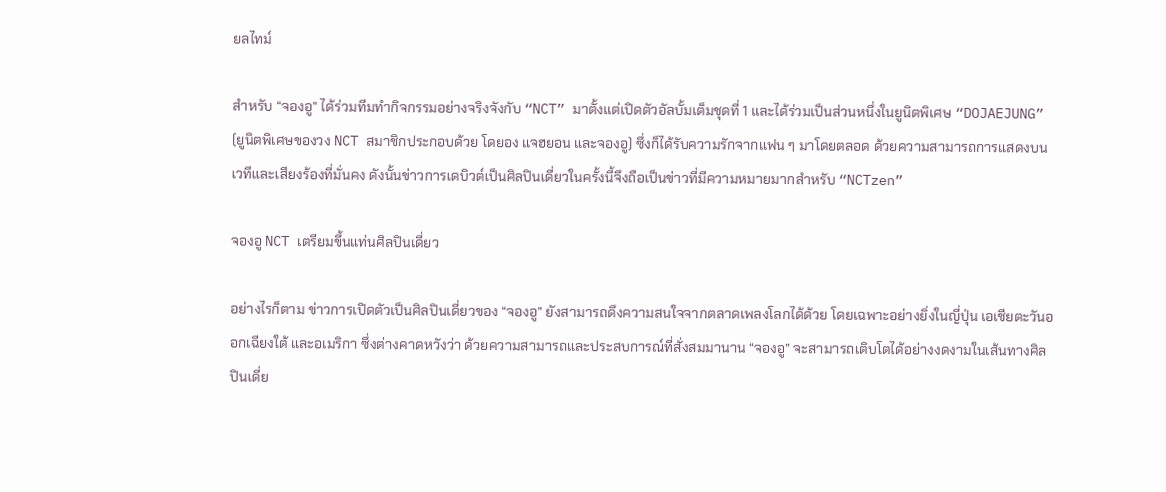ยลไทม์

สำหรับ “จองอู” ได้ร่วมทีมทำกิจกรรมอย่างจริงจังกับ “NCT” มาตั้งแต่เปิดตัวอัลบั้มเต็มชุดที่ 1 และได้ร่วมเป็นส่วนหนึ่งในยูนิตพิเศษ “DOJAEJUNG” (ยูนิตพิเศษของวง NCT สมาชิกประกอบด้วย โดยอง แจฮยอน และจองอู) ซึ่งก็ได้รับความรักจากแฟน ๆ มาโดยตลอด ด้วยความสามารถการแสดงบนเวทีและเสียงร้องที่มั่นคง ดังนั้นข่าวการเดบิวต์เป็นศิลปินเดี่ยวในครั้งนี้จึงถือเป็นข่าวที่มีความหมายมากสำหรับ “NCTzen”

จองอู NCT เตรียมขึ้นแท่นศิลปินเดี่ยว

อย่างไรก็ตาม ข่าวการเปิดตัวเป็นศิลปินเดี่ยวของ “จองอู” ยังสามารถดึงความสนใจจากตลาดเพลงโลกได้ด้วย โดยเฉพาะอย่างยิ่งในญี่ปุ่น เอเชียตะวันออกเฉียงใต้ และอเมริกา ซึ่งต่างคาดหวังว่า ด้วยความสามารถและประสบการณ์ที่สั่งสมมานาน “จองอู” จะสามารถเติบโตได้อย่างงดงามในเส้นทางศิลปินเดี่ย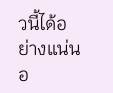วนี้ได้อย่างแน่นอ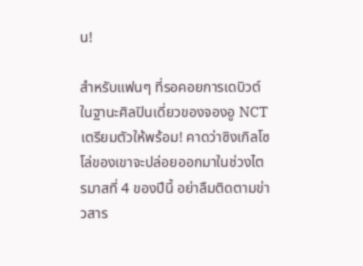น!

สำหรับแฟนๆ ที่รอคอยการเดบิวต์ในฐานะศิลปินเดี่ยวของจองอู NCT เตรียมตัวให้พร้อม! คาดว่าซิงเกิลโซโล่ของเขาจะปล่อยออกมาในช่วงไตรมาสที่ 4 ของปีนี้ อย่าลืมติดตามข่าวสาร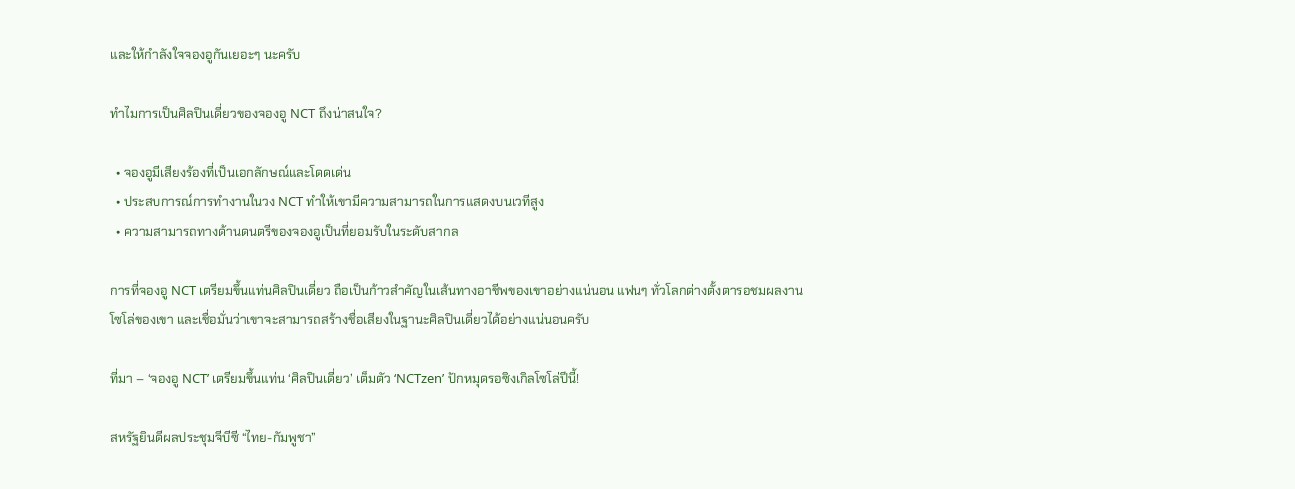และให้กำลังใจจองอูกันเยอะๆ นะครับ

ทำไมการเป็นศิลปินเดี่ยวของจองอู NCT ถึงน่าสนใจ?

  • จองอูมีเสียงร้องที่เป็นเอกลักษณ์และโดดเด่น
  • ประสบการณ์การทำงานในวง NCT ทำให้เขามีความสามารถในการแสดงบนเวทีสูง
  • ความสามารถทางด้านดนตรีของจองอูเป็นที่ยอมรับในระดับสากล

การที่จองอู NCT เตรียมขึ้นแท่นศิลปินเดี่ยว ถือเป็นก้าวสำคัญในเส้นทางอาชีพของเขาอย่างแน่นอน แฟนๆ ทั่วโลกต่างตั้งตารอชมผลงานโซโล่ของเขา และเชื่อมั่นว่าเขาจะสามารถสร้างชื่อเสียงในฐานะศิลปินเดี่ยวได้อย่างแน่นอนครับ

ที่มา – ‘จองอู NCT’ เตรียมขึ้นแท่น ‘ศิลปินเดี่ยว’ เต็มตัว ‘NCTzen’ ปักหมุดรอซิงเกิลโซโล่ปีนี้!

สหรัฐยินดีผลประชุมจีบีซี “ไทย-กัมพูชา”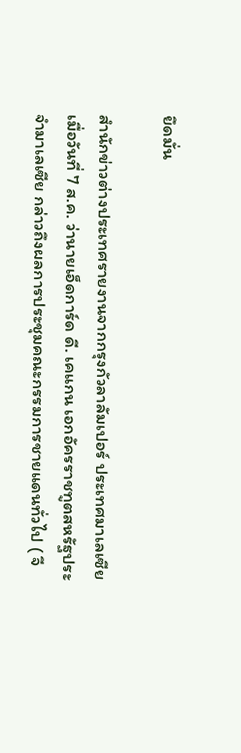ยึดมั่น

สำนักข่าวต่างประเทศรายงานจากกรุงกัวลาลัมเปอร์ ประเทศมาเลเซีย เมื่อวันที่ 7 ส.ค. ว่านายเอ็ดการ์ด ดี. เคแกน เอกอัครราชทูตสหรัฐประจำมาเลเซีย กล่าวถึงผลการประชุมคณะกรรมการชายแดนทั่วไป ( จี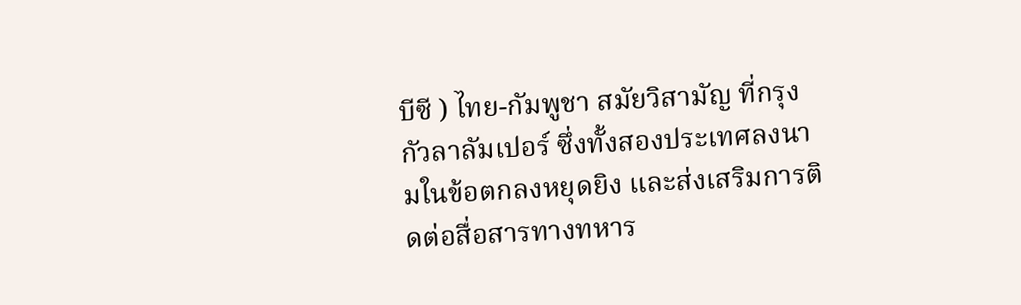บีซี ) ไทย-กัมพูชา สมัยวิสามัญ ที่กรุงกัวลาลัมเปอร์ ซึ่งทั้งสองประเทศลงนามในข้อตกลงหยุดยิง และส่งเสริมการติดต่อสื่อสารทางทหาร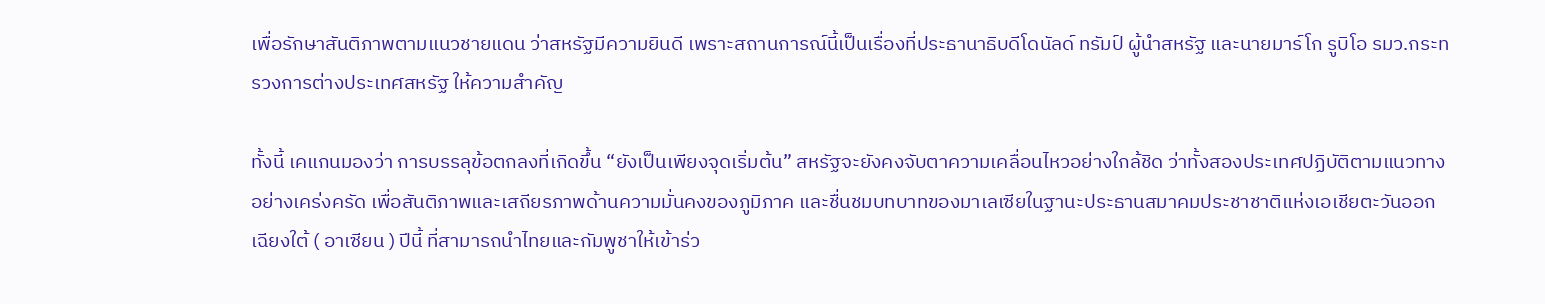เพื่อรักษาสันติภาพตามแนวชายแดน ว่าสหรัฐมีความยินดี เพราะสถานการณ์นี้เป็นเรื่องที่ประธานาธิบดีโดนัลด์ ทรัมป์ ผู้นำสหรัฐ และนายมาร์โก รูบิโอ รมว.กระทรวงการต่างประเทศสหรัฐ ให้ความสำคัญ

ทั้งนี้ เคแกนมองว่า การบรรลุข้อตกลงที่เกิดขึ้น “ยังเป็นเพียงจุดเริ่มต้น” สหรัฐจะยังคงจับตาความเคลื่อนไหวอย่างใกล้ชิด ว่าทั้งสองประเทศปฏิบัติตามแนวทางอย่างเคร่งครัด เพื่อสันติภาพและเสถียรภาพด้านความมั่นคงของภูมิภาค และชื่นชมบทบาทของมาเลเซียในฐานะประธานสมาคมประชาชาติแห่งเอเชียตะวันออกเฉียงใต้ ( อาเซียน ) ปีนี้ ที่สามารถนำไทยและกัมพูชาให้เข้าร่ว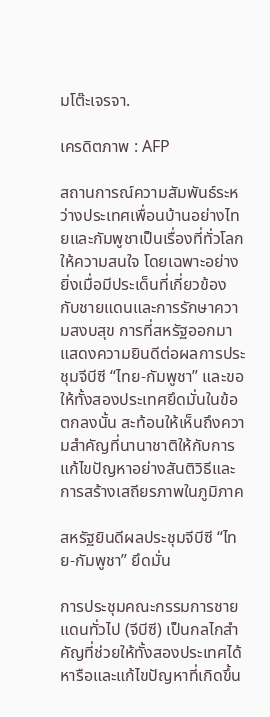มโต๊ะเจรจา.

เครดิตภาพ : AFP

สถานการณ์ความสัมพันธ์ระหว่างประเทศเพื่อนบ้านอย่างไทยและกัมพูชาเป็นเรื่องที่ทั่วโลกให้ความสนใจ โดยเฉพาะอย่างยิ่งเมื่อมีประเด็นที่เกี่ยวข้องกับชายแดนและการรักษาความสงบสุข การที่สหรัฐออกมาแสดงความยินดีต่อผลการประชุมจีบีซี “ไทย-กัมพูชา” และขอให้ทั้งสองประเทศยึดมั่นในข้อตกลงนั้น สะท้อนให้เห็นถึงความสำคัญที่นานาชาติให้กับการแก้ไขปัญหาอย่างสันติวิธีและการสร้างเสถียรภาพในภูมิภาค

สหรัฐยินดีผลประชุมจีบีซี “ไทย-กัมพูชา” ยึดมั่น

การประชุมคณะกรรมการชายแดนทั่วไป (จีบีซี) เป็นกลไกสำคัญที่ช่วยให้ทั้งสองประเทศได้หารือและแก้ไขปัญหาที่เกิดขึ้น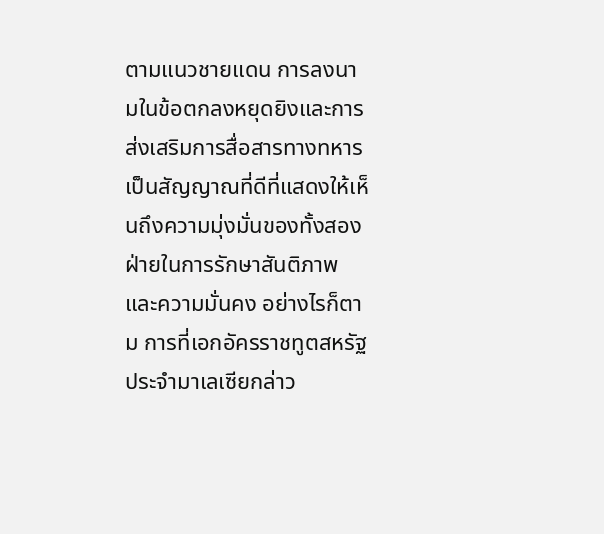ตามแนวชายแดน การลงนามในข้อตกลงหยุดยิงและการส่งเสริมการสื่อสารทางทหารเป็นสัญญาณที่ดีที่แสดงให้เห็นถึงความมุ่งมั่นของทั้งสองฝ่ายในการรักษาสันติภาพและความมั่นคง อย่างไรก็ตาม การที่เอกอัครราชทูตสหรัฐประจำมาเลเซียกล่าว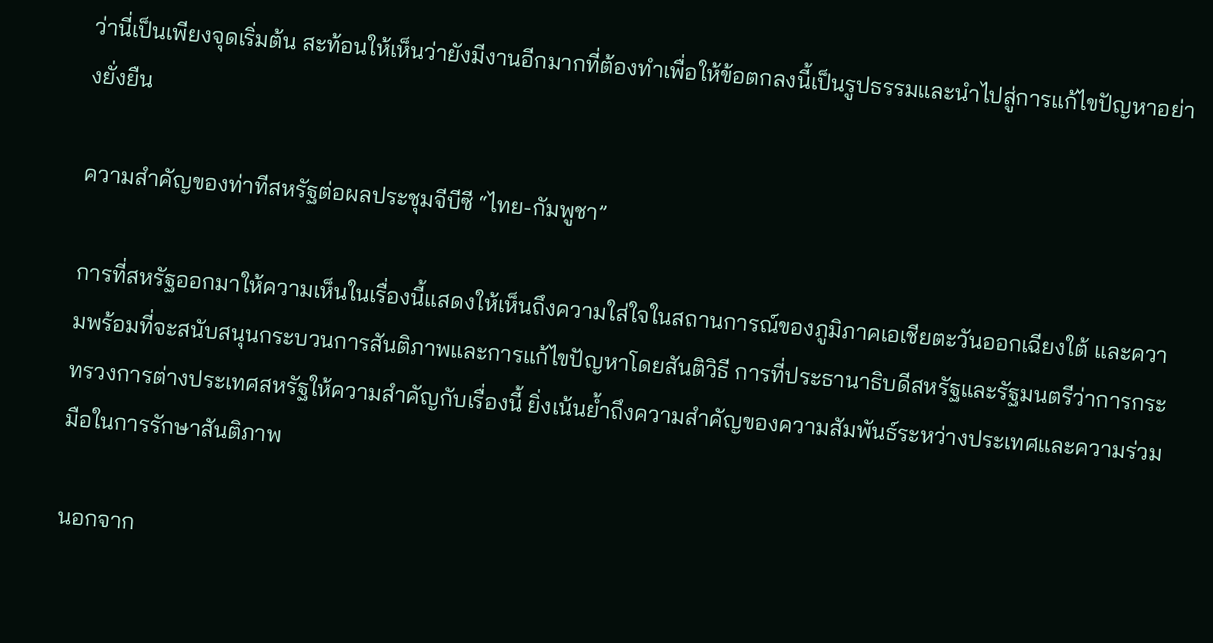ว่านี่เป็นเพียงจุดเริ่มต้น สะท้อนให้เห็นว่ายังมีงานอีกมากที่ต้องทำเพื่อให้ข้อตกลงนี้เป็นรูปธรรมและนำไปสู่การแก้ไขปัญหาอย่างยั่งยืน

ความสำคัญของท่าทีสหรัฐต่อผลประชุมจีบีซี “ไทย-กัมพูชา”

การที่สหรัฐออกมาให้ความเห็นในเรื่องนี้แสดงให้เห็นถึงความใส่ใจในสถานการณ์ของภูมิภาคเอเชียตะวันออกเฉียงใต้ และความพร้อมที่จะสนับสนุนกระบวนการสันติภาพและการแก้ไขปัญหาโดยสันติวิธี การที่ประธานาธิบดีสหรัฐและรัฐมนตรีว่าการกระทรวงการต่างประเทศสหรัฐให้ความสำคัญกับเรื่องนี้ ยิ่งเน้นย้ำถึงความสำคัญของความสัมพันธ์ระหว่างประเทศและความร่วมมือในการรักษาสันติภาพ

นอกจาก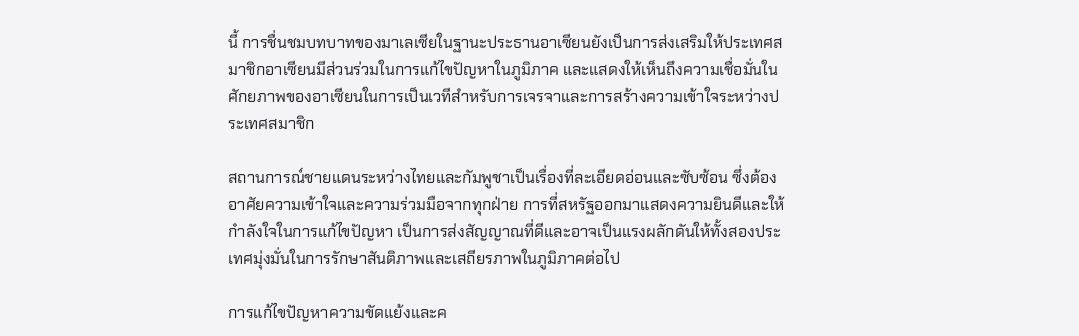นี้ การชื่นชมบทบาทของมาเลเซียในฐานะประธานอาเซียนยังเป็นการส่งเสริมให้ประเทศสมาชิกอาเซียนมีส่วนร่วมในการแก้ไขปัญหาในภูมิภาค และแสดงให้เห็นถึงความเชื่อมั่นในศักยภาพของอาเซียนในการเป็นเวทีสำหรับการเจรจาและการสร้างความเข้าใจระหว่างประเทศสมาชิก

สถานการณ์ชายแดนระหว่างไทยและกัมพูชาเป็นเรื่องที่ละเอียดอ่อนและซับซ้อน ซึ่งต้องอาศัยความเข้าใจและความร่วมมือจากทุกฝ่าย การที่สหรัฐออกมาแสดงความยินดีและให้กำลังใจในการแก้ไขปัญหา เป็นการส่งสัญญาณที่ดีและอาจเป็นแรงผลักดันให้ทั้งสองประเทศมุ่งมั่นในการรักษาสันติภาพและเสถียรภาพในภูมิภาคต่อไป

การแก้ไขปัญหาความขัดแย้งและค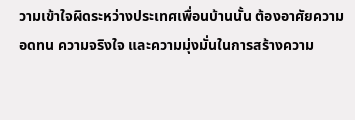วามเข้าใจผิดระหว่างประเทศเพื่อนบ้านนั้น ต้องอาศัยความอดทน ความจริงใจ และความมุ่งมั่นในการสร้างความ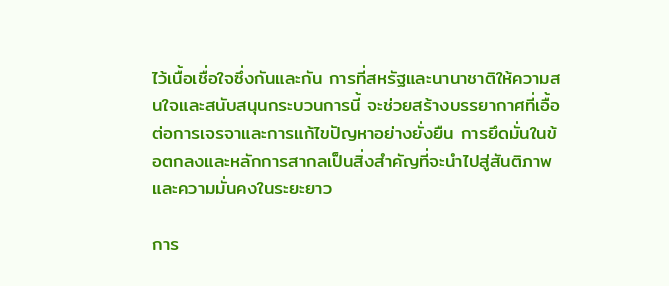ไว้เนื้อเชื่อใจซึ่งกันและกัน การที่สหรัฐและนานาชาติให้ความสนใจและสนับสนุนกระบวนการนี้ จะช่วยสร้างบรรยากาศที่เอื้อต่อการเจรจาและการแก้ไขปัญหาอย่างยั่งยืน การยึดมั่นในข้อตกลงและหลักการสากลเป็นสิ่งสำคัญที่จะนำไปสู่สันติภาพและความมั่นคงในระยะยาว

การ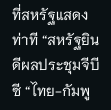ที่สหรัฐแสดงท่าที “สหรัฐยินดีผลประชุมจีบีซี “ไทย-กัมพู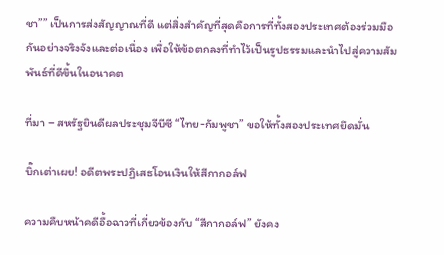ชา”” เป็นการส่งสัญญาณที่ดี แต่สิ่งสำคัญที่สุดคือการที่ทั้งสองประเทศต้องร่วมมือกันอย่างจริงจังและต่อเนื่อง เพื่อให้ข้อตกลงที่ทำไว้เป็นรูปธรรมและนำไปสู่ความสัมพันธ์ที่ดีขึ้นในอนาคต

ที่มา – สหรัฐยินดีผลประชุมจีบีซี “ไทย-กัมพูชา” ขอให้ทั้งสองประเทศยึดมั่น

บิ๊กเต่าเผย! อดีตพระปฏิเสธโอนเงินให้สีกากอล์ฟ

ความคืบหน้าคดีอื้อฉาวที่เกี่ยวข้องกับ “สีกากอล์ฟ” ยังคง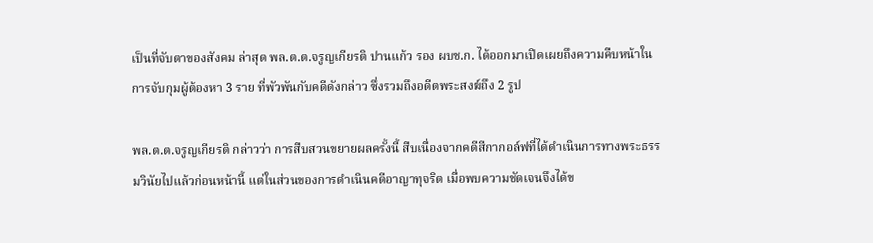เป็นที่จับตาของสังคม ล่าสุด พล.ต.ต.จรูญเกียรติ ปานแก้ว รอง ผบช.ก. ได้ออกมาเปิดเผยถึงความคืบหน้าในการจับกุมผู้ต้องหา 3 ราย ที่พัวพันกับคดีดังกล่าว ซึ่งรวมถึงอดีตพระสงฆ์ถึง 2 รูป

พล.ต.ต.จรูญเกียรติ กล่าวว่า การสืบสวนขยายผลครั้งนี้ สืบเนื่องจากคดีสีกากอล์ฟที่ได้ดำเนินการทางพระธรรมวินัยไปแล้วก่อนหน้านี้ แต่ในส่วนของการดำเนินคดีอาญาทุจริต เมื่อพบความชัดเจนจึงได้ข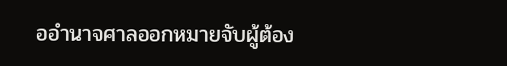ออำนาจศาลออกหมายจับผู้ต้อง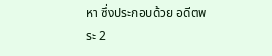หา ซึ่งประกอบด้วย อดีตพระ 2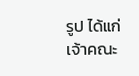รูป ได้แก่ เจ้าคณะ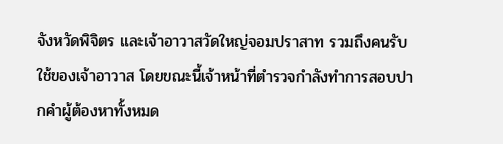จังหวัดพิจิตร และเจ้าอาวาสวัดใหญ่จอมปราสาท รวมถึงคนรับใช้ของเจ้าอาวาส โดยขณะนี้เจ้าหน้าที่ตำรวจกำลังทำการสอบปากคำผู้ต้องหาทั้งหมด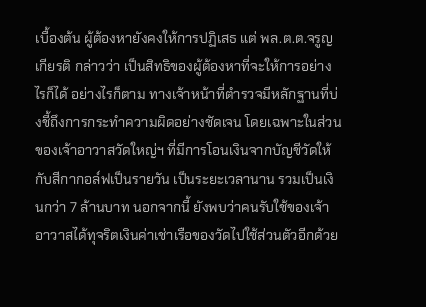เบื้องต้น ผู้ต้องหายังคงให้การปฏิเสธ แต่ พล.ต.ต.จรูญเกียรติ กล่าวว่า เป็นสิทธิของผู้ต้องหาที่จะให้การอย่างไรก็ได้ อย่างไรก็ตาม ทางเจ้าหน้าที่ตำรวจมีหลักฐานที่บ่งชี้ถึงการกระทำความผิดอย่างชัดเจน โดยเฉพาะในส่วนของเจ้าอาวาสวัดใหญ่ฯ ที่มีการโอนเงินจากบัญชีวัดให้กับสีกากอล์ฟเป็นรายวัน เป็นระยะเวลานาน รวมเป็นเงินกว่า 7 ล้านบาท นอกจากนี้ ยังพบว่าคนรับใช้ของเจ้าอาวาสได้ทุจริตเงินค่าเช่าเรือของวัดไปใช้ส่วนตัวอีกด้วย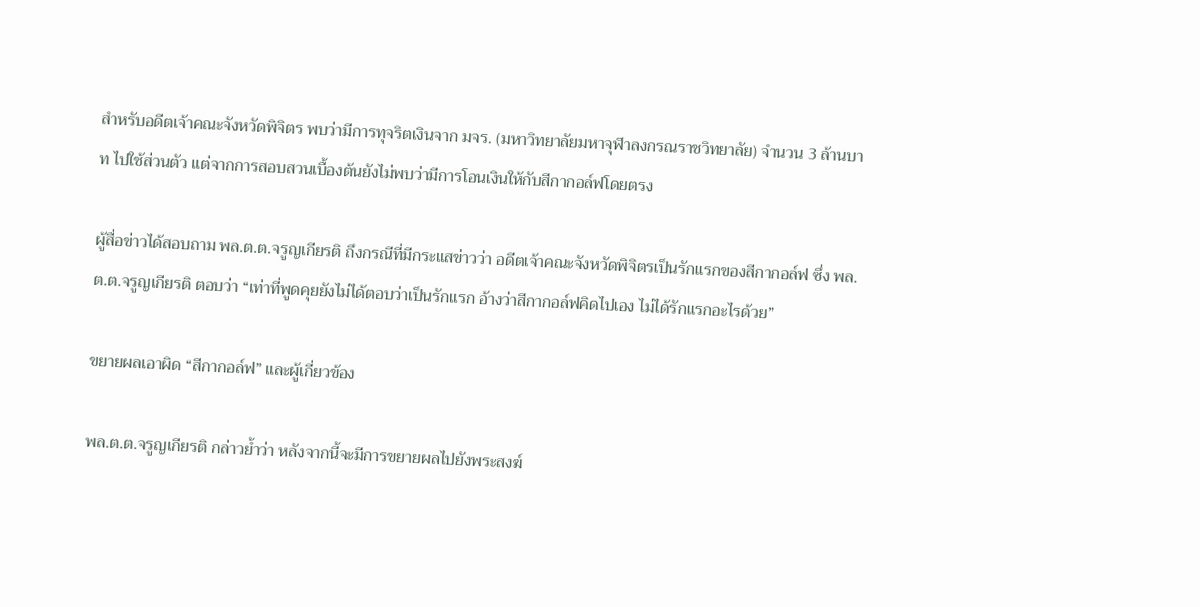สำหรับอดีตเจ้าคณะจังหวัดพิจิตร พบว่ามีการทุจริตเงินจาก มจร. (มหาวิทยาลัยมหาจุฬาลงกรณราชวิทยาลัย) จำนวน 3 ล้านบาท ไปใช้ส่วนตัว แต่จากการสอบสวนเบื้องต้นยังไม่พบว่ามีการโอนเงินให้กับสีกากอล์ฟโดยตรง

ผู้สื่อข่าวได้สอบถาม พล.ต.ต.จรูญเกียรติ ถึงกรณีที่มีกระแสข่าวว่า อดีตเจ้าคณะจังหวัดพิจิตรเป็นรักแรกของสีกากอล์ฟ ซึ่ง พล.ต.ต.จรูญเกียรติ ตอบว่า “เท่าที่พูดคุยยังไม่ได้ตอบว่าเป็นรักแรก อ้างว่าสีกากอล์ฟคิดไปเอง ไม่ได้รักแรกอะไรด้วย”

ขยายผลเอาผิด “สีกากอล์ฟ” และผู้เกี่ยวข้อง

พล.ต.ต.จรูญเกียรติ กล่าวย้ำว่า หลังจากนี้จะมีการขยายผลไปยังพระสงฆ์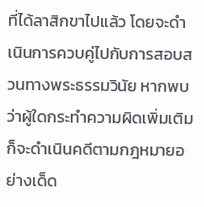ที่ได้ลาสิกขาไปแล้ว โดยจะดำเนินการควบคู่ไปกับการสอบสวนทางพระธรรมวินัย หากพบว่าผู้ใดกระทำความผิดเพิ่มเติมก็จะดำเนินคดีตามกฎหมายอย่างเด็ด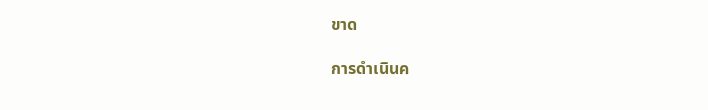ขาด

การดำเนินค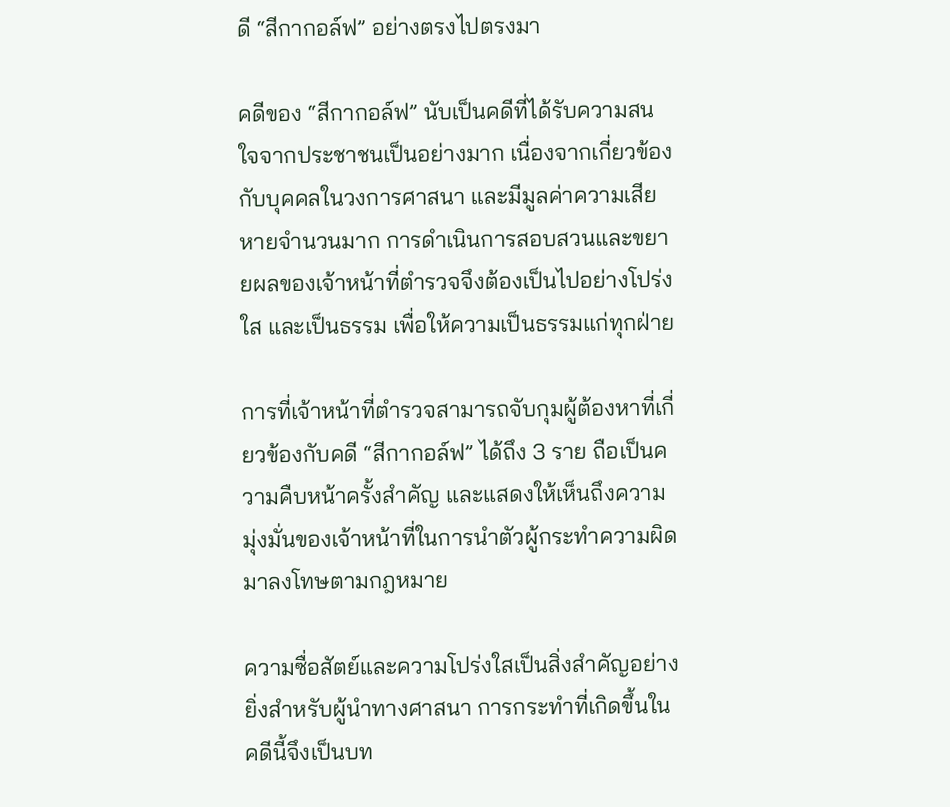ดี “สีกากอล์ฟ” อย่างตรงไปตรงมา

คดีของ “สีกากอล์ฟ” นับเป็นคดีที่ได้รับความสนใจจากประชาชนเป็นอย่างมาก เนื่องจากเกี่ยวข้องกับบุคคลในวงการศาสนา และมีมูลค่าความเสียหายจำนวนมาก การดำเนินการสอบสวนและขยายผลของเจ้าหน้าที่ตำรวจจึงต้องเป็นไปอย่างโปร่งใส และเป็นธรรม เพื่อให้ความเป็นธรรมแก่ทุกฝ่าย

การที่เจ้าหน้าที่ตำรวจสามารถจับกุมผู้ต้องหาที่เกี่ยวข้องกับคดี “สีกากอล์ฟ” ได้ถึง 3 ราย ถือเป็นความคืบหน้าครั้งสำคัญ และแสดงให้เห็นถึงความมุ่งมั่นของเจ้าหน้าที่ในการนำตัวผู้กระทำความผิดมาลงโทษตามกฎหมาย

ความซื่อสัตย์และความโปร่งใสเป็นสิ่งสำคัญอย่างยิ่งสำหรับผู้นำทางศาสนา การกระทำที่เกิดขึ้นในคดีนี้จึงเป็นบท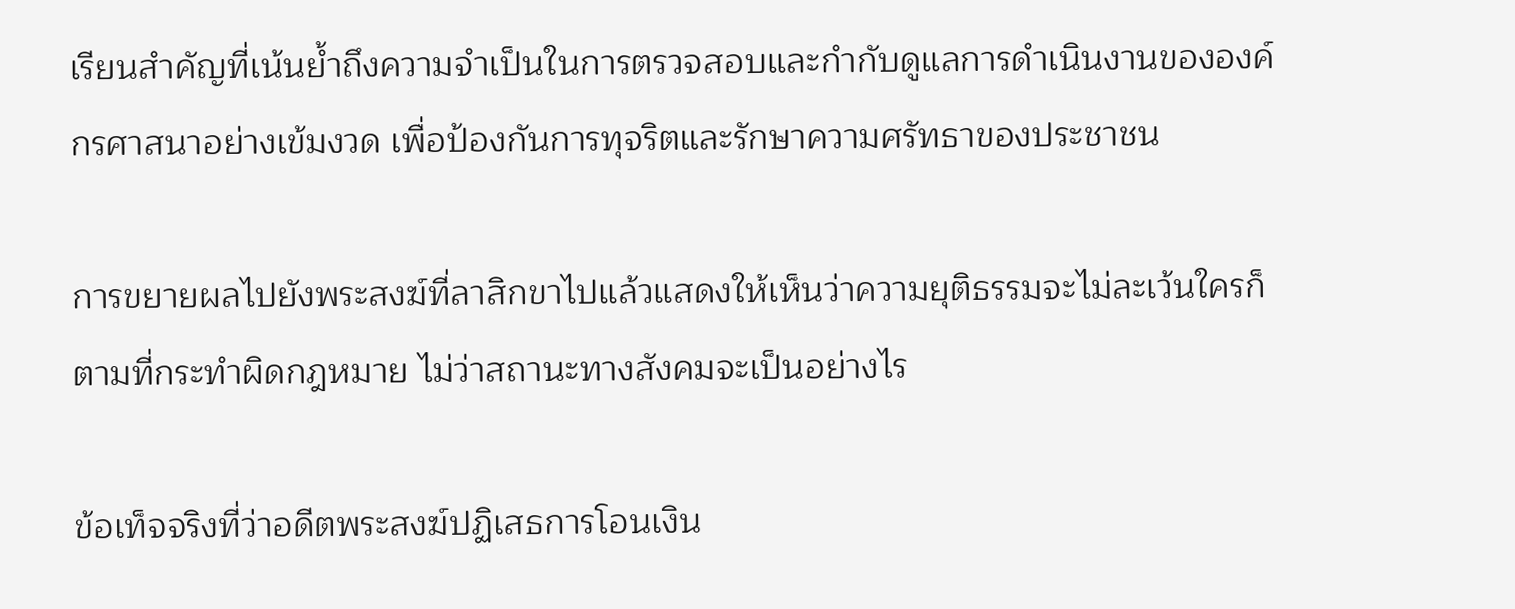เรียนสำคัญที่เน้นย้ำถึงความจำเป็นในการตรวจสอบและกำกับดูแลการดำเนินงานขององค์กรศาสนาอย่างเข้มงวด เพื่อป้องกันการทุจริตและรักษาความศรัทธาของประชาชน

การขยายผลไปยังพระสงฆ์ที่ลาสิกขาไปแล้วแสดงให้เห็นว่าความยุติธรรมจะไม่ละเว้นใครก็ตามที่กระทำผิดกฎหมาย ไม่ว่าสถานะทางสังคมจะเป็นอย่างไร

ข้อเท็จจริงที่ว่าอดีตพระสงฆ์ปฏิเสธการโอนเงิน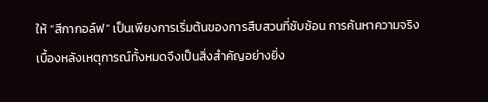ให้ “สีกากอล์ฟ” เป็นเพียงการเริ่มต้นของการสืบสวนที่ซับซ้อน การค้นหาความจริงเบื้องหลังเหตุการณ์ทั้งหมดจึงเป็นสิ่งสำคัญอย่างยิ่ง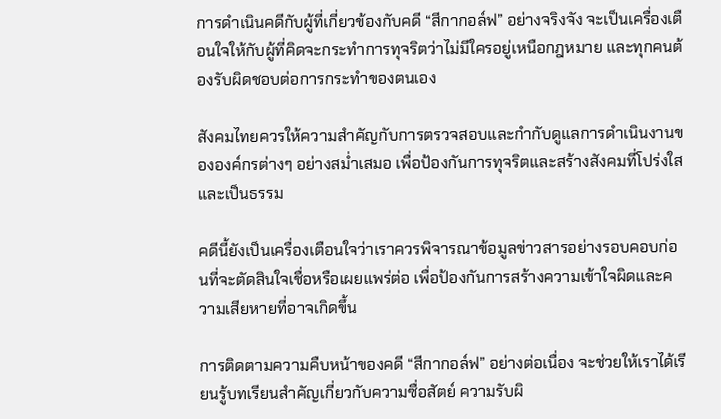การดำเนินคดีกับผู้ที่เกี่ยวข้องกับคดี “สีกากอล์ฟ” อย่างจริงจัง จะเป็นเครื่องเตือนใจให้กับผู้ที่คิดจะกระทำการทุจริตว่าไม่มีใครอยู่เหนือกฎหมาย และทุกคนต้องรับผิดชอบต่อการกระทำของตนเอง

สังคมไทยควรให้ความสำคัญกับการตรวจสอบและกำกับดูแลการดำเนินงานขององค์กรต่างๆ อย่างสม่ำเสมอ เพื่อป้องกันการทุจริตและสร้างสังคมที่โปร่งใสและเป็นธรรม

คดีนี้ยังเป็นเครื่องเตือนใจว่าเราควรพิจารณาข้อมูลข่าวสารอย่างรอบคอบก่อนที่จะตัดสินใจเชื่อหรือเผยแพร่ต่อ เพื่อป้องกันการสร้างความเข้าใจผิดและความเสียหายที่อาจเกิดขึ้น

การติดตามความคืบหน้าของคดี “สีกากอล์ฟ” อย่างต่อเนื่อง จะช่วยให้เราได้เรียนรู้บทเรียนสำคัญเกี่ยวกับความซื่อสัตย์ ความรับผิ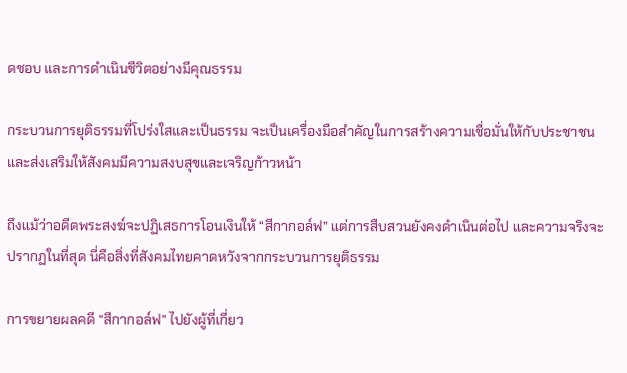ดชอบ และการดำเนินชีวิตอย่างมีคุณธรรม

กระบวนการยุติธรรมที่โปร่งใสและเป็นธรรม จะเป็นเครื่องมือสำคัญในการสร้างความเชื่อมั่นให้กับประชาชน และส่งเสริมให้สังคมมีความสงบสุขและเจริญก้าวหน้า

ถึงแม้ว่าอดีตพระสงฆ์จะปฏิเสธการโอนเงินให้ “สีกากอล์ฟ” แต่การสืบสวนยังคงดำเนินต่อไป และความจริงจะปรากฏในที่สุด นี่คือสิ่งที่สังคมไทยคาดหวังจากกระบวนการยุติธรรม

การขยายผลคดี “สีกากอล์ฟ” ไปยังผู้ที่เกี่ยว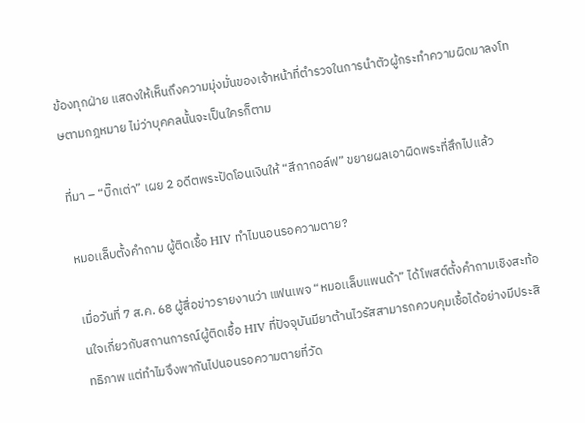ข้องทุกฝ่าย แสดงให้เห็นถึงความมุ่งมั่นของเจ้าหน้าที่ตำรวจในการนำตัวผู้กระทำความผิดมาลงโทษตามกฎหมาย ไม่ว่าบุคคลนั้นจะเป็นใครก็ตาม

ที่มา – “บิ๊กเต่า” เผย 2 อดีตพระปัดโอนเงินให้ “สีกากอล์ฟ” ขยายผลเอาผิดพระที่สึกไปแล้ว

หมอเเล็บตั้งคำถาม ผู้ติดเชื้อ HIV ทำไมนอนรอความตาย?

เมื่อวันที่ 7 ส.ค. 68 ผู้สื่อข่าวรายงานว่า แฟนเพจ “หมอเเล็บแพนด้า” ได้โพสต์ตั้งคำถามเชิงสะท้อนใจเกี่ยวกับสถานการณ์ผู้ติดเชื้อ HIV ที่ปัจจุบันมียาต้านไวรัสสามารถควบคุมเชื้อได้อย่างมีประสิทธิภาพ แต่ทำไมจึงพากันไปนอนรอความตายที่วัด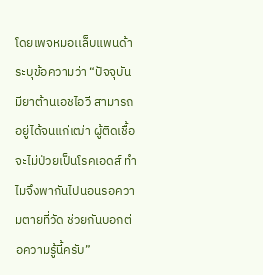โดยเพจหมอเเล็บแพนด้า ระบุข้อความว่า “ปัจจุบันมียาต้านเอชไอวี สามารถอยู่ได้จนแก่เฒ่า ผู้ติดเชื้อจะไม่ป่วยเป็นโรคเอดส์ ทำไมจึงพากันไปนอนรอความตายที่วัด ช่วยกันบอกต่อความรู้นี้ครับ”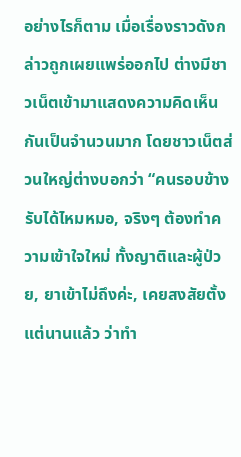อย่างไรก็ตาม เมื่อเรื่องราวดังกล่าวถูกเผยแพร่ออกไป ต่างมีชาวเน็ตเข้ามาแสดงความคิดเห็นกันเป็นจำนวนมาก โดยชาวเน็ตส่วนใหญ่ต่างบอกว่า “คนรอบข้างรับได้ไหมหมอ, จริงๆ ต้องทำความเข้าใจใหม่ ทั้งญาติและผู้ป่วย, ยาเข้าไม่ถึงค่ะ, เคยสงสัยตั้งแต่นานแล้ว ว่าทำ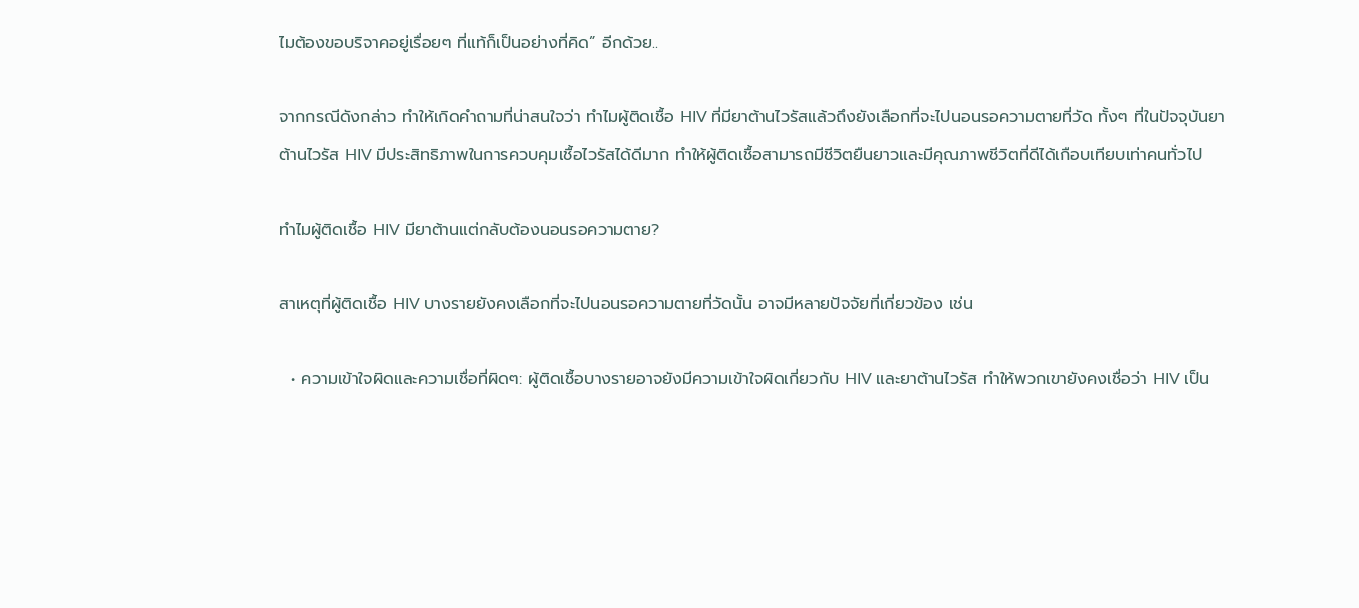ไมต้องขอบริจาคอยู่เรื่อยๆ ที่แท้ก็เป็นอย่างที่คิด” อีกด้วย..

จากกรณีดังกล่าว ทำให้เกิดคำถามที่น่าสนใจว่า ทำไมผู้ติดเชื้อ HIV ที่มียาต้านไวรัสแล้วถึงยังเลือกที่จะไปนอนรอความตายที่วัด ทั้งๆ ที่ในปัจจุบันยาต้านไวรัส HIV มีประสิทธิภาพในการควบคุมเชื้อไวรัสได้ดีมาก ทำให้ผู้ติดเชื้อสามารถมีชีวิตยืนยาวและมีคุณภาพชีวิตที่ดีได้เกือบเทียบเท่าคนทั่วไป

ทำไมผู้ติดเชื้อ HIV มียาต้านแต่กลับต้องนอนรอความตาย?

สาเหตุที่ผู้ติดเชื้อ HIV บางรายยังคงเลือกที่จะไปนอนรอความตายที่วัดนั้น อาจมีหลายปัจจัยที่เกี่ยวข้อง เช่น

  • ความเข้าใจผิดและความเชื่อที่ผิดๆ: ผู้ติดเชื้อบางรายอาจยังมีความเข้าใจผิดเกี่ยวกับ HIV และยาต้านไวรัส ทำให้พวกเขายังคงเชื่อว่า HIV เป็น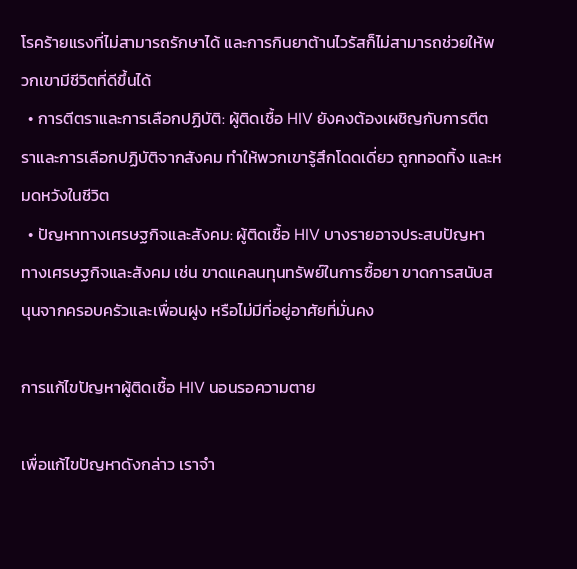โรคร้ายแรงที่ไม่สามารถรักษาได้ และการกินยาต้านไวรัสก็ไม่สามารถช่วยให้พวกเขามีชีวิตที่ดีขึ้นได้
  • การตีตราและการเลือกปฏิบัติ: ผู้ติดเชื้อ HIV ยังคงต้องเผชิญกับการตีตราและการเลือกปฏิบัติจากสังคม ทำให้พวกเขารู้สึกโดดเดี่ยว ถูกทอดทิ้ง และหมดหวังในชีวิต
  • ปัญหาทางเศรษฐกิจและสังคม: ผู้ติดเชื้อ HIV บางรายอาจประสบปัญหาทางเศรษฐกิจและสังคม เช่น ขาดแคลนทุนทรัพย์ในการซื้อยา ขาดการสนับสนุนจากครอบครัวและเพื่อนฝูง หรือไม่มีที่อยู่อาศัยที่มั่นคง

การแก้ไขปัญหาผู้ติดเชื้อ HIV นอนรอความตาย

เพื่อแก้ไขปัญหาดังกล่าว เราจำ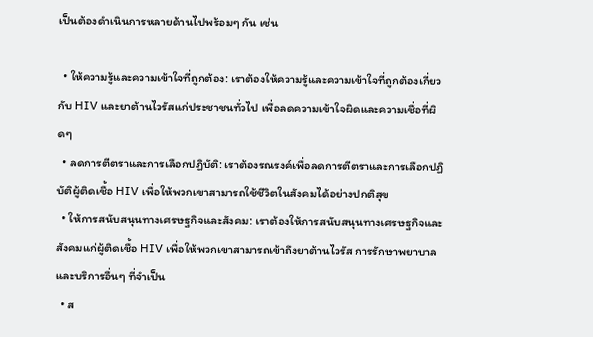เป็นต้องดำเนินการหลายด้านไปพร้อมๆ กัน เช่น

  • ให้ความรู้และความเข้าใจที่ถูกต้อง: เราต้องให้ความรู้และความเข้าใจที่ถูกต้องเกี่ยวกับ HIV และยาต้านไวรัสแก่ประชาชนทั่วไป เพื่อลดความเข้าใจผิดและความเชื่อที่ผิดๆ
  • ลดการตีตราและการเลือกปฏิบัติ: เราต้องรณรงค์เพื่อลดการตีตราและการเลือกปฏิบัติผู้ติดเชื้อ HIV เพื่อให้พวกเขาสามารถใช้ชีวิตในสังคมได้อย่างปกติสุข
  • ให้การสนับสนุนทางเศรษฐกิจและสังคม: เราต้องให้การสนับสนุนทางเศรษฐกิจและสังคมแก่ผู้ติดเชื้อ HIV เพื่อให้พวกเขาสามารถเข้าถึงยาต้านไวรัส การรักษาพยาบาล และบริการอื่นๆ ที่จำเป็น
  • ส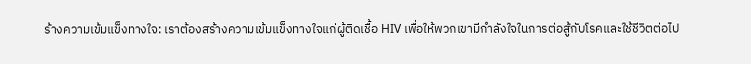ร้างความเข้มแข็งทางใจ: เราต้องสร้างความเข้มแข็งทางใจแก่ผู้ติดเชื้อ HIV เพื่อให้พวกเขามีกำลังใจในการต่อสู้กับโรคและใช้ชีวิตต่อไป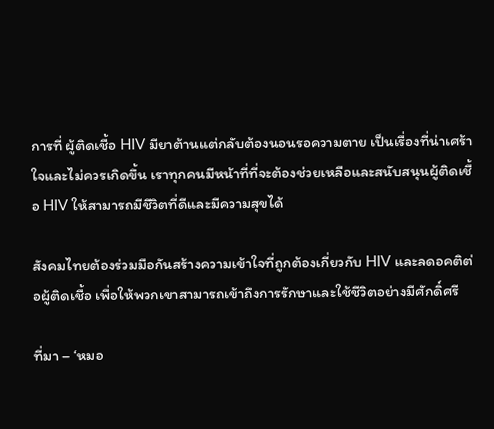การที่ ผู้ติดเชื้อ HIV มียาต้านแต่กลับต้องนอนรอความตาย เป็นเรื่องที่น่าเศร้าใจและไม่ควรเกิดขึ้น เราทุกคนมีหน้าที่ที่จะต้องช่วยเหลือและสนับสนุนผู้ติดเชื้อ HIV ให้สามารถมีชีวิตที่ดีและมีความสุขได้

สังคมไทยต้องร่วมมือกันสร้างความเข้าใจที่ถูกต้องเกี่ยวกับ HIV และลดอคติต่อผู้ติดเชื้อ เพื่อให้พวกเขาสามารถเข้าถึงการรักษาและใช้ชีวิตอย่างมีศักดิ์ศรี

ที่มา – ‘หมอ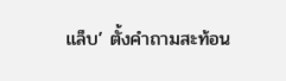เเล็บ’ ตั้งคำถามสะท้อน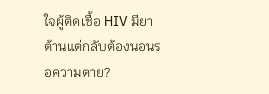ใจผู้ติดเชื้อ HIV มียาต้านแต่กลับต้องนอนรอความตาย?